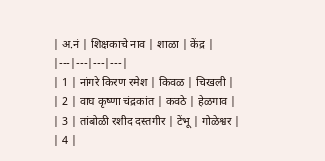| अ.नं | शिक्षकाचे नाव | शाळा | केंद्र |
|---|---|---|---|
| 1 | नांगरे किरण रमेश | किवळ | चिखली |
| 2 | वाघ कृष्णा चंद्रकांत | कवठे | हेळगाव |
| 3 | तांबोळी रशीद दस्तगीर | टेंभू | गोळेश्वर |
| 4 |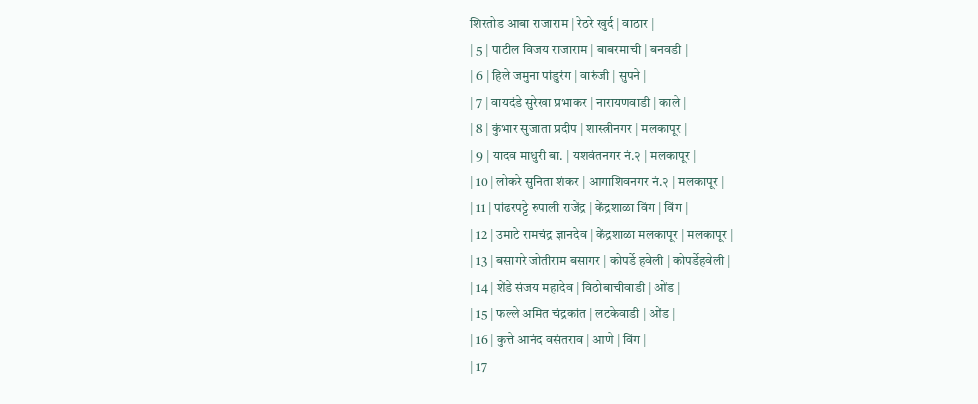शिरतोड आबा राजाराम | रेठरे खुर्द | वाठार |
| 5 | पाटील विजय राजाराम | बाबरमाची | बनवडी |
| 6 | हिले जमुना पांडुरंग | वारुंजी | सुपने |
| 7 | वायदंडे सुरेखा प्रभाकर | नारायणवाडी | काले |
| 8 | कुंभार सुजाता प्रदीप | शास्त्रीनगर | मलकापूर |
| 9 | यादव माधुरी बा. | यशवंतनगर नं.२ | मलकापूर |
| 10 | लोकरे सुनिता शंकर | आगाशिवनगर नं.२ | मलकापूर |
| 11 | पांढरपट्टे रुपाली राजेंद्र | केंद्रशाळा विंग | विंग |
| 12 | उमाटे रामचंद्र ज्ञानदेव | केंद्रशाळा मलकापूर | मलकापूर |
| 13 | बसागरे जोतीराम बसागर | कोपर्डे हवेली | कोपर्डेहवेली |
| 14 | शेंडे संजय महादेव | विठोबाचीवाडी | ओंड |
| 15 | फल्ले अमित चंद्रकांत | लटकेवाडी | ओंड |
| 16 | कुत्ते आनंद वसंतराव | आणे | विंग |
| 17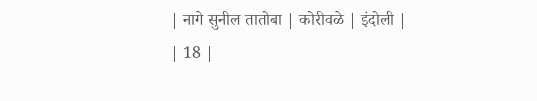| नागे सुनील तातोबा | कोरीवळे | इंदोली |
| 18 |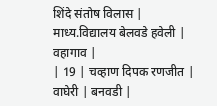शिंदे संतोष विलास | माध्य.विद्यालय बेलवडे हवेली | वहागाव |
| 19 | चव्हाण दिपक रणजीत | वाघेरी | बनवडी |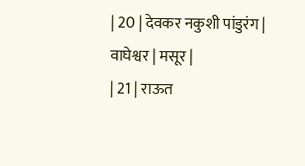| 20 | देवकर नकुशी पांडुरंग | वाघेश्वर | मसूर |
| 21 | राऊत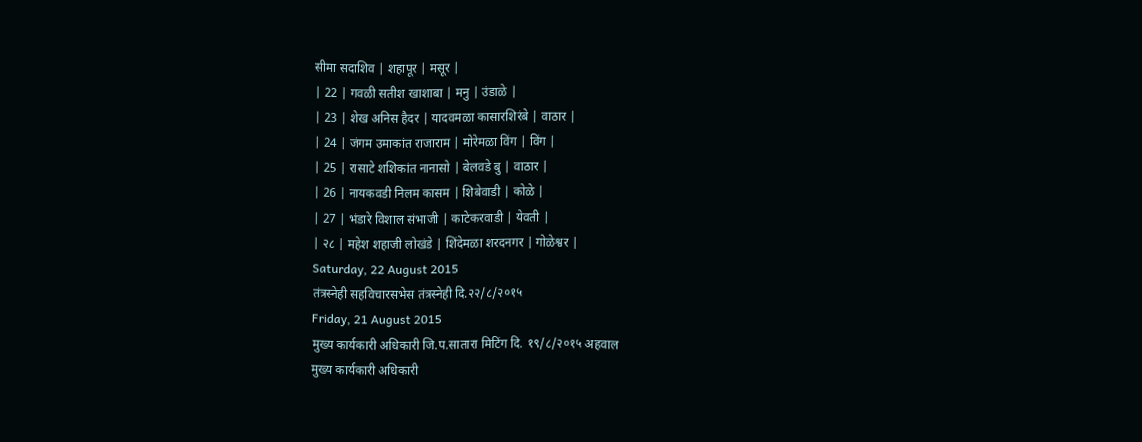सीमा सदाशिव | शहापूर | मसूर |
| 22 | गवळी सतीश खाशाबा | मनु | उंडाळे |
| 23 | शेख अनिस हैदर | यादवमळा कासारशिरंबे | वाठार |
| 24 | जंगम उमाकांत राजाराम | मोरेमळा विंग | विंग |
| 25 | रासाटे शशिकांत नानासो | बेलवडे बु | वाठार |
| 26 | नायकवडी निलम कासम | शिबेवाडी | कोळे |
| 27 | भंडारे विशाल संभाजी | काटेकरवाडी | येवती |
| २८ | महेश शहाजी लोखंडे | शिंदेमळा शरदनगर | गोळेश्वर |
Saturday, 22 August 2015
तंत्रस्नेही सहविचारसभेस तंत्रस्नेही दि.२२/८/२०१५
Friday, 21 August 2015
मुख्य कार्यकारी अधिकारी जि.प.सातारा मिटिंग दि. १९/८/२०१५ अहवाल
मुख्य कार्यकारी अधिकारी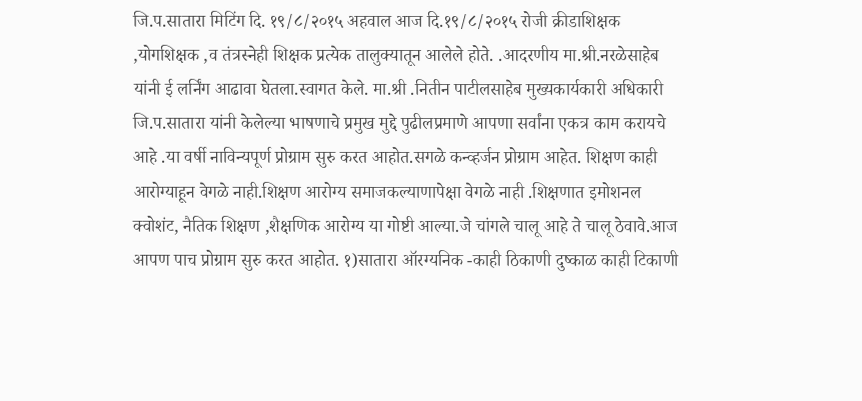जि.प.सातारा मिटिंग दि. १९/८/२०१५ अहवाल आज दि.१९/८/२०१५ रोजी क्रीडाशिक्षक ,योगशिक्षक ,व तंत्रस्नेही शिक्षक प्रत्येक तालुक्यातून आलेले होते. .आदरणीय मा.श्री.नरळेसाहेब यांनी ई लर्निंग आढावा घेतला.स्वागत केले. मा.श्री .नितीन पाटीलसाहेब मुख्यकार्यकारी अधिकारी जि.प.सातारा यांनी केलेल्या भाषणाचे प्रमुख मुद्दे पुढीलप्रमाणे आपणा सर्वांना एकत्र काम करायचे आहे .या वर्षी नाविन्यपूर्ण प्रोग्राम सुरु करत आहोत.सगळे कन्व्हर्जन प्रोग्राम आहेत. शिक्षण काही आरोग्याहून वेगळे नाही.शिक्षण आरोग्य समाजकल्याणापेक्षा वेगळे नाही .शिक्षणात इमोशनल क्वोशंट, नैतिक शिक्षण ,शैक्षणिक आरोग्य या गोष्टी आल्या.जे चांगले चालू आहे ते चालू ठेवावे.आज आपण पाच प्रोग्राम सुरु करत आहोत. १)सातारा ऑरग्यनिक -काही ठिकाणी दुष्काळ काही टिकाणी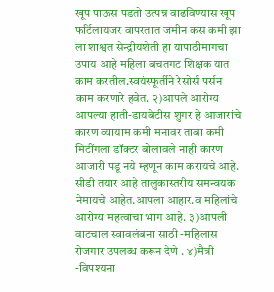खूप पाऊस पडतो उत्पन्न वाढविण्यास खूप फर्टिलायजर वापरतात जमीन कस कमी झा ला शाश्वत सेन्द्रीयशेती हा यापाठीमागचा उपाय आहे महिला बचतगट शिक्षक यात काम करतील.स्वयंस्फूर्तीने रेसोर्स पर्सन काम करणारे हवेत. २)आपले आरोग्य आपल्या हाती-डायबेटीस शुगर हे आजारांचे कारण व्यायाम कमी मनावर ताबा कमी मिटींगला डॉक्टर बोलावले नाही कारण आजारी पडू नये म्हणून काम करायचे आहे. सीडी तयार आहे तालुकास्तरीय समन्वयक नेमायचे आहेत.आपला आहार.व महिलांचे आरोग्य महत्वाचा भाग आहे. ३)आपली वाटचाल स्वावलंबना साठी -महिलास रोजगार उपलब्ध करून देणे . ४)मैत्री -विपश्यना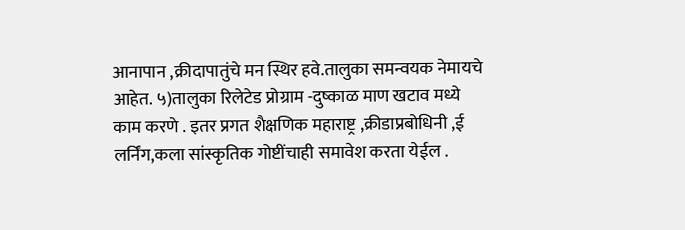आनापान ,क्रीदापातुंचे मन स्थिर हवे.तालुका समन्वयक नेमायचे आहेत. ५)तालुका रिलेटेड प्रोग्राम -दुष्काळ माण खटाव मध्ये काम करणे . इतर प्रगत शैक्षणिक महाराष्ट्र ,क्रीडाप्रबोधिनी ,ई लर्निंग,कला सांस्कृतिक गोष्टींचाही समावेश करता येईल .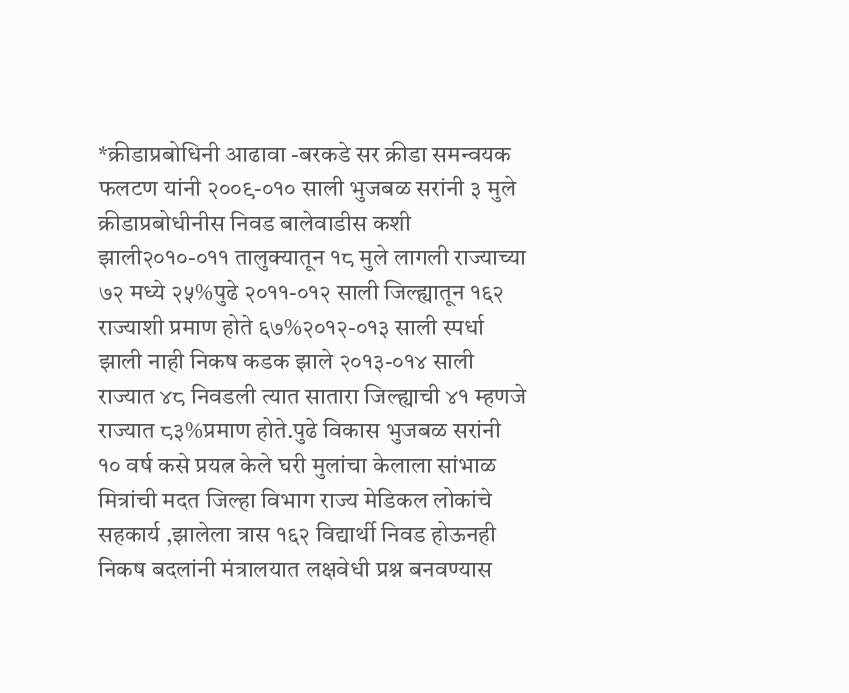*क्रीडाप्रबोधिनी आढावा -बरकडे सर क्रीडा समन्वयक फलटण यांनी २००९-०१० साली भुजबळ सरांनी ३ मुले क्रीडाप्रबोधीनीस निवड बालेवाडीस कशी झाली२०१०-०११ तालुक्यातून १८ मुले लागली राज्याच्या ७२ मध्ये २५%पुढे २०११-०१२ साली जिल्ह्यातून १६२ राज्याशी प्रमाण होते ६७%२०१२-०१३ साली स्पर्धा झाली नाही निकष कडक झाले २०१३-०१४ साली राज्यात ४८ निवडली त्यात सातारा जिल्ह्याची ४१ म्हणजे राज्यात ८३%प्रमाण होते.पुढे विकास भुजबळ सरांनी १० वर्ष कसे प्रयत्न केले घरी मुलांचा केलाला सांभाळ मित्रांची मदत जिल्हा विभाग राज्य मेडिकल लोकांचे सहकार्य ,झालेला त्रास १६२ विद्यार्थी निवड होऊनही निकष बदलांनी मंत्रालयात लक्षवेधी प्रश्न बनवण्यास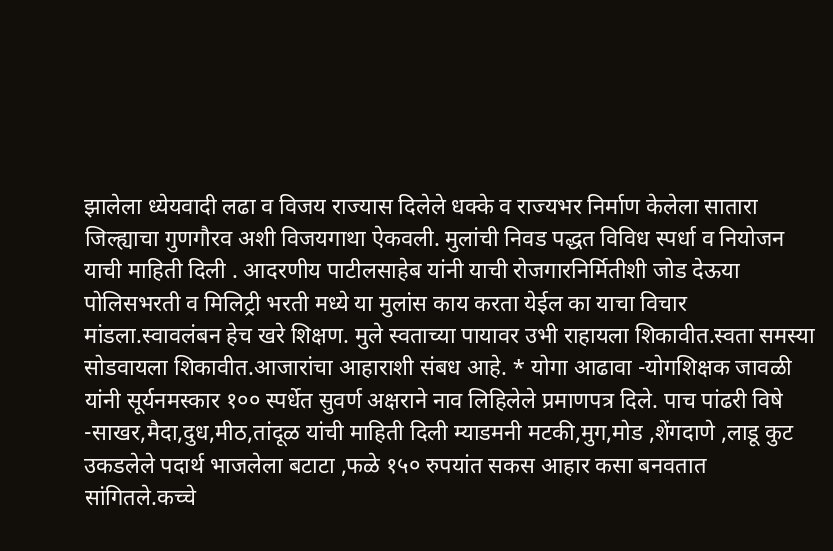झालेला ध्येयवादी लढा व विजय राज्यास दिलेले धक्के व राज्यभर निर्माण केलेला सातारा जिल्ह्याचा गुणगौरव अशी विजयगाथा ऐकवली. मुलांची निवड पद्धत विविध स्पर्धा व नियोजन याची माहिती दिली . आदरणीय पाटीलसाहेब यांनी याची रोजगारनिर्मितीशी जोड देऊया पोलिसभरती व मिलिट्री भरती मध्ये या मुलांस काय करता येईल का याचा विचार मांडला.स्वावलंबन हेच खरे शिक्षण. मुले स्वताच्या पायावर उभी राहायला शिकावीत.स्वता समस्या सोडवायला शिकावीत.आजारांचा आहाराशी संबध आहे. * योगा आढावा -योगशिक्षक जावळी यांनी सूर्यनमस्कार १०० स्पर्धेत सुवर्ण अक्षराने नाव लिहिलेले प्रमाणपत्र दिले. पाच पांढरी विषे -साखर,मैदा,दुध,मीठ,तांदूळ यांची माहिती दिली म्याडमनी मटकी,मुग,मोड ,शेंगदाणे ,लाडू कुट उकडलेले पदार्थ भाजलेला बटाटा ,फळे १५० रुपयांत सकस आहार कसा बनवतात सांगितले.कच्चे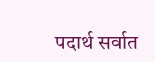पदार्थ सर्वात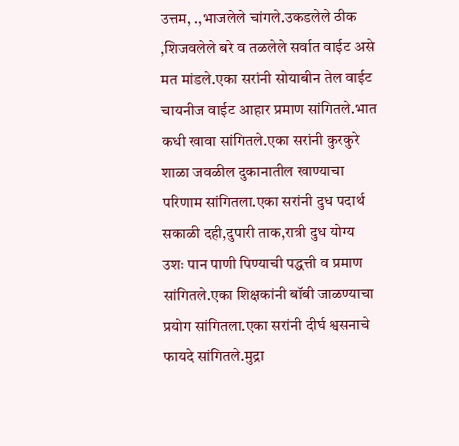उत्तम, .,भाजलेले चांगले.उकडलेले ठीक ,शिजवलेले बरे व तळलेले सर्वात वाईट असे मत मांडले.एका सरांनी सोयाबीन तेल वाईट चायनीज वाईट आहार प्रमाण सांगितले.भात कधी खावा सांगितले.एका सरांनी कुरकुरे शाळा जवळील दुकानातील खाण्याचा परिणाम सांगितला.एका सरांनी दुध पदार्थ सकाळी दही,दुपारी ताक,रात्री दुध योग्य उशः पान पाणी पिण्याची पद्धत्ती व प्रमाण सांगितले.एका शिक्षकांनी बॉबी जाळण्याचा प्रयोग सांगितला.एका सरांनी दीर्घ श्वसनाचे फायदे सांगितले.मुद्रा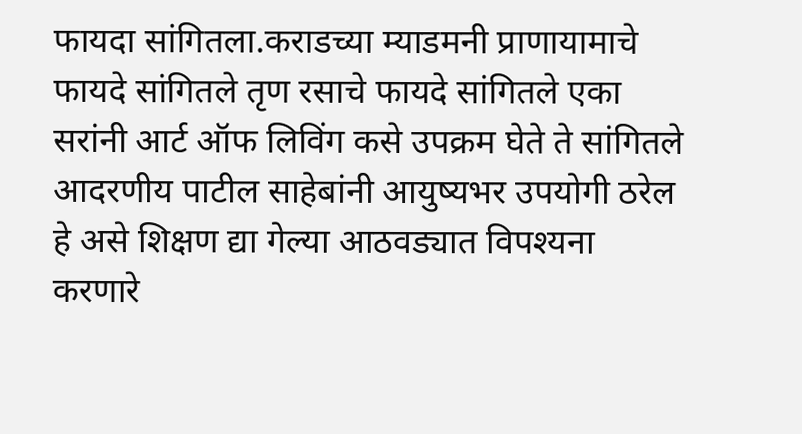फायदा सांगितला.कराडच्या म्याडमनी प्राणायामाचे फायदे सांगितले तृण रसाचे फायदे सांगितले एका सरांनी आर्ट ऑफ लिविंग कसे उपक्रम घेते ते सांगितले आदरणीय पाटील साहेबांनी आयुष्यभर उपयोगी ठरेल हे असे शिक्षण द्या गेल्या आठवड्यात विपश्यना करणारे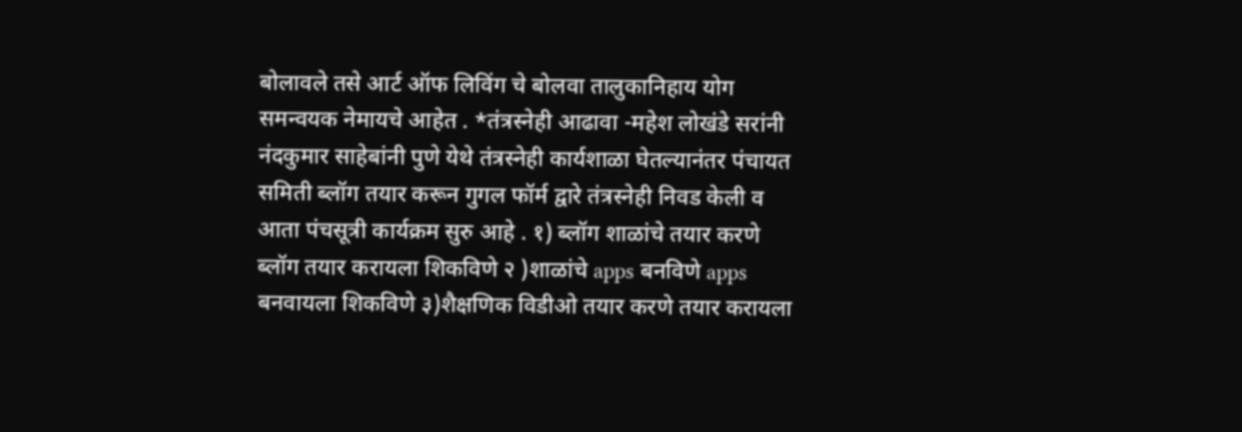बोलावले तसे आर्ट ऑफ लिविंग चे बोलवा तालुकानिहाय योग समन्वयक नेमायचे आहेत . *तंत्रस्नेही आढावा -महेश लोखंडे सरांनी नंदकुमार साहेबांनी पुणे येथे तंत्रस्नेही कार्यशाळा घेतल्यानंतर पंचायत समिती ब्लॉग तयार करून गुगल फॉर्म द्वारे तंत्रस्नेही निवड केली व आता पंचसूत्री कार्यक्रम सुरु आहे . १) ब्लॉग शाळांचे तयार करणे ब्लॉग तयार करायला शिकविणे २ )शाळांचे apps बनविणे apps बनवायला शिकविणे ३)शैक्षणिक विडीओ तयार करणे तयार करायला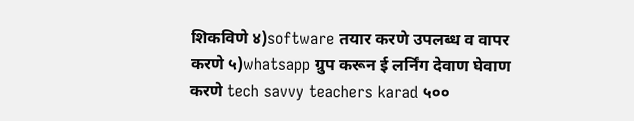शिकविणे ४)software तयार करणे उपलब्ध व वापर करणे ५)whatsapp ग्रुप करून ई लर्निंग देवाण घेवाण करणे tech savvy teachers karad ५००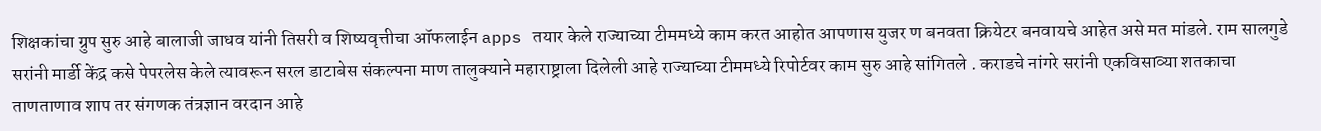शिक्षकांचा ग्रुप सुरु आहे बालाजी जाधव यांनी तिसरी व शिष्यवृत्तीचा ऑफलाईन apps तयार केले राज्याच्या टीममध्ये काम करत आहोत आपणास युजर ण बनवता क्रियेटर बनवायचे आहेत असे मत मांडले. राम सालगुडे सरांनी मार्डी केंद्र कसे पेपरलेस केले त्यावरून सरल डाटाबेस संकल्पना माण तालुक्याने महाराष्ट्राला दिलेली आहे राज्याच्या टीममध्ये रिपोर्टवर काम सुरु आहे सांगितले . कराडचे नांगरे सरांनी एकविसाव्या शतकाचा ताणताणाव शाप तर संगणक तंत्रज्ञान वरदान आहे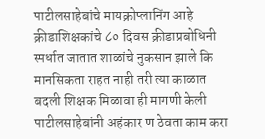पाटीलसाहेबांचे मायक्रोप्लानिंग आहे क्रीडाशिक्षकांचे ८० दिवस क्रीडाप्रबोधिनी स्पर्धात जातात शाळांचे नुकसान झाले कि मानसिकता राहत नाही तरी त्या काळात बदली शिक्षक मिळावा ही मागणी केली पाटीलसाहेबांनी अहंकार ण ठेवता काम करा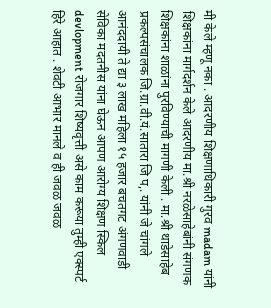मी केले म्हणू नका . आदरणीय शिक्षणाधिकारी गुरव madam यांनी शिक्षकांना मार्गदर्शन केले आदरणीय मा.श्री नरळेसाहेबांनी संगणक शिक्षकांना शाळांना पुरविण्याची मागणी केली . मा.श्री थाडेसाहेब प्रकल्पसंचालक जि.ग्रा.वी.यं.सातारा जि प,. यांनी जे चांगले आनंददायी ते द्या ३ लाख महिला १५ हजार बचतगट अंगणवाडी सेविका मदतनीस यांना घेऊन आपण आरोग्य शिक्षण स्किल devlopment रोजगार शिष्यवृत्ती असे काम करूया तुम्ही एक्स्पर्ट हिरे आहात . शेवटी आभार मानले व ही जवळ जवळ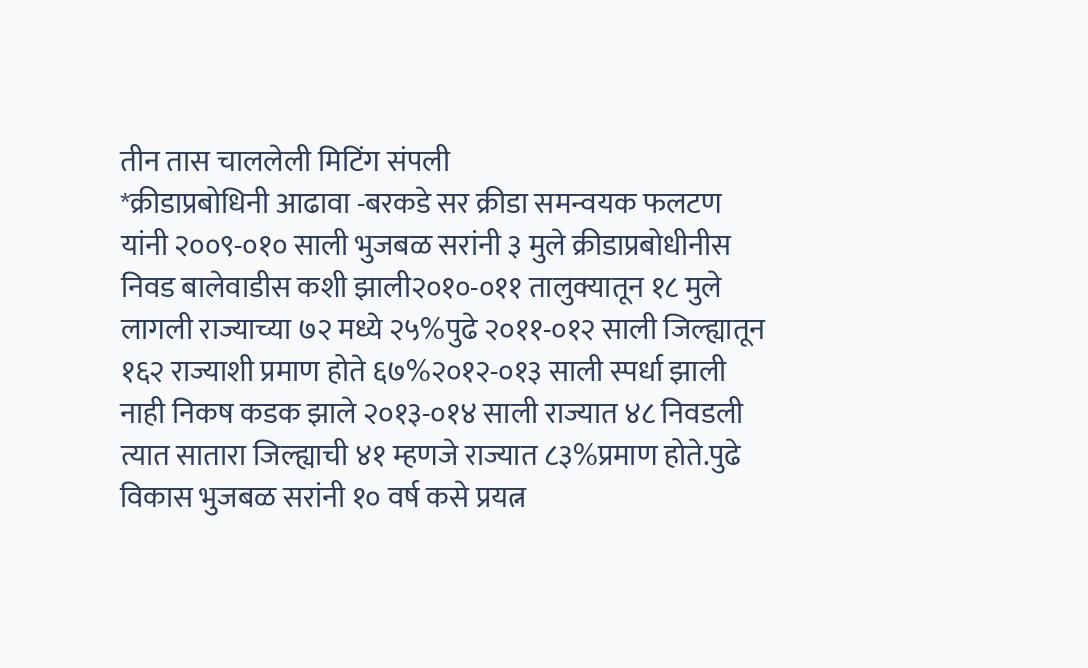तीन तास चाललेली मिटिंग संपली
*क्रीडाप्रबोधिनी आढावा -बरकडे सर क्रीडा समन्वयक फलटण यांनी २००९-०१० साली भुजबळ सरांनी ३ मुले क्रीडाप्रबोधीनीस निवड बालेवाडीस कशी झाली२०१०-०११ तालुक्यातून १८ मुले लागली राज्याच्या ७२ मध्ये २५%पुढे २०११-०१२ साली जिल्ह्यातून १६२ राज्याशी प्रमाण होते ६७%२०१२-०१३ साली स्पर्धा झाली नाही निकष कडक झाले २०१३-०१४ साली राज्यात ४८ निवडली त्यात सातारा जिल्ह्याची ४१ म्हणजे राज्यात ८३%प्रमाण होते.पुढे विकास भुजबळ सरांनी १० वर्ष कसे प्रयत्न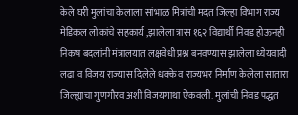केले घरी मुलांचा केलाला सांभाळ मित्रांची मदत जिल्हा विभाग राज्य मेडिकल लोकांचे सहकार्य ,झालेला त्रास १६२ विद्यार्थी निवड होऊनही निकष बदलांनी मंत्रालयात लक्षवेधी प्रश्न बनवण्यास झालेला ध्येयवादी लढा व विजय राज्यास दिलेले धक्के व राज्यभर निर्माण केलेला सातारा जिल्ह्याचा गुणगौरव अशी विजयगाथा ऐकवली. मुलांची निवड पद्धत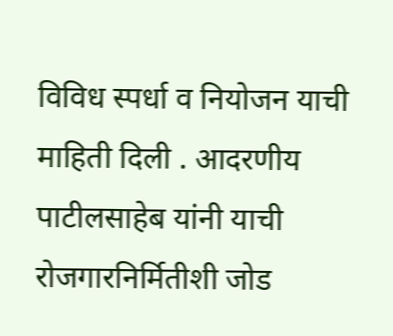विविध स्पर्धा व नियोजन याची माहिती दिली . आदरणीय पाटीलसाहेब यांनी याची रोजगारनिर्मितीशी जोड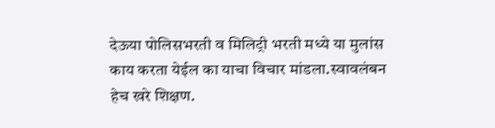देऊया पोलिसभरती व मिलिट्री भरती मध्ये या मुलांस काय करता येईल का याचा विचार मांडला.स्वावलंबन हेच खरे शिक्षण.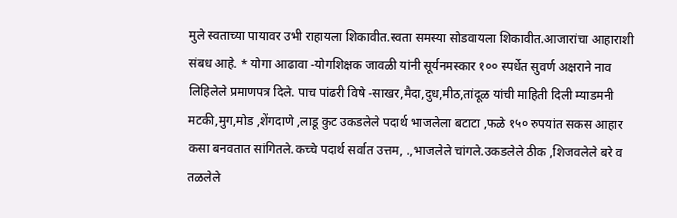मुले स्वताच्या पायावर उभी राहायला शिकावीत.स्वता समस्या सोडवायला शिकावीत.आजारांचा आहाराशी संबध आहे. * योगा आढावा -योगशिक्षक जावळी यांनी सूर्यनमस्कार १०० स्पर्धेत सुवर्ण अक्षराने नाव लिहिलेले प्रमाणपत्र दिले. पाच पांढरी विषे -साखर,मैदा,दुध,मीठ,तांदूळ यांची माहिती दिली म्याडमनी मटकी,मुग,मोड ,शेंगदाणे ,लाडू कुट उकडलेले पदार्थ भाजलेला बटाटा ,फळे १५० रुपयांत सकस आहार कसा बनवतात सांगितले.कच्चे पदार्थ सर्वात उत्तम, .,भाजलेले चांगले.उकडलेले ठीक ,शिजवलेले बरे व तळलेले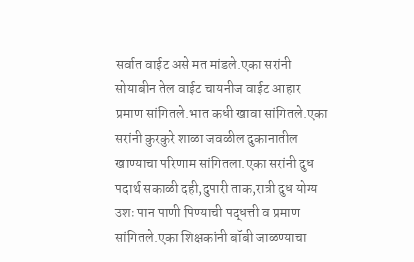सर्वात वाईट असे मत मांडले.एका सरांनी सोयाबीन तेल वाईट चायनीज वाईट आहार प्रमाण सांगितले.भात कधी खावा सांगितले.एका सरांनी कुरकुरे शाळा जवळील दुकानातील खाण्याचा परिणाम सांगितला.एका सरांनी दुध पदार्थ सकाळी दही,दुपारी ताक,रात्री दुध योग्य उशः पान पाणी पिण्याची पद्धत्ती व प्रमाण सांगितले.एका शिक्षकांनी बॉबी जाळण्याचा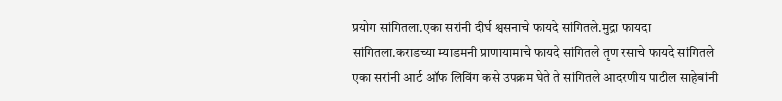प्रयोग सांगितला.एका सरांनी दीर्घ श्वसनाचे फायदे सांगितले.मुद्रा फायदा सांगितला.कराडच्या म्याडमनी प्राणायामाचे फायदे सांगितले तृण रसाचे फायदे सांगितले एका सरांनी आर्ट ऑफ लिविंग कसे उपक्रम घेते ते सांगितले आदरणीय पाटील साहेबांनी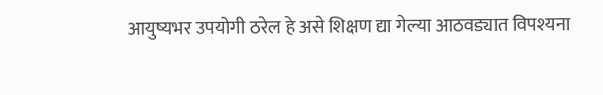आयुष्यभर उपयोगी ठरेल हे असे शिक्षण द्या गेल्या आठवड्यात विपश्यना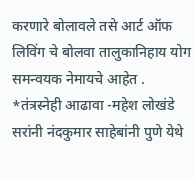करणारे बोलावले तसे आर्ट ऑफ लिविंग चे बोलवा तालुकानिहाय योग समन्वयक नेमायचे आहेत . *तंत्रस्नेही आढावा -महेश लोखंडे सरांनी नंदकुमार साहेबांनी पुणे येथे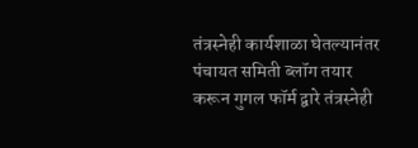तंत्रस्नेही कार्यशाळा घेतल्यानंतर पंचायत समिती ब्लॉग तयार करून गुगल फॉर्म द्वारे तंत्रस्नेही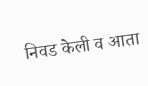निवड केली व आता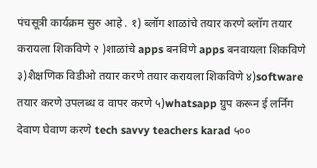पंचसूत्री कार्यक्रम सुरु आहे . १) ब्लॉग शाळांचे तयार करणे ब्लॉग तयार करायला शिकविणे २ )शाळांचे apps बनविणे apps बनवायला शिकविणे ३)शैक्षणिक विडीओ तयार करणे तयार करायला शिकविणे ४)software तयार करणे उपलब्ध व वापर करणे ५)whatsapp ग्रुप करून ई लर्निंग देवाण घेवाण करणे tech savvy teachers karad ५००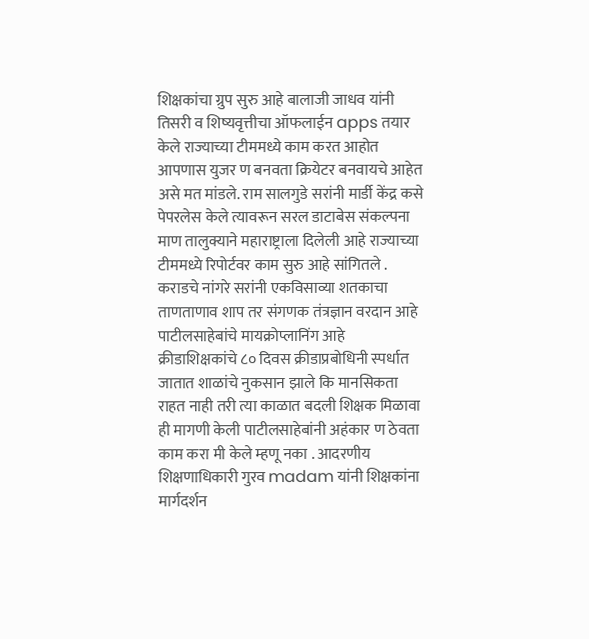शिक्षकांचा ग्रुप सुरु आहे बालाजी जाधव यांनी तिसरी व शिष्यवृत्तीचा ऑफलाईन apps तयार केले राज्याच्या टीममध्ये काम करत आहोत आपणास युजर ण बनवता क्रियेटर बनवायचे आहेत असे मत मांडले. राम सालगुडे सरांनी मार्डी केंद्र कसे पेपरलेस केले त्यावरून सरल डाटाबेस संकल्पना माण तालुक्याने महाराष्ट्राला दिलेली आहे राज्याच्या टीममध्ये रिपोर्टवर काम सुरु आहे सांगितले . कराडचे नांगरे सरांनी एकविसाव्या शतकाचा ताणताणाव शाप तर संगणक तंत्रज्ञान वरदान आहे पाटीलसाहेबांचे मायक्रोप्लानिंग आहे क्रीडाशिक्षकांचे ८० दिवस क्रीडाप्रबोधिनी स्पर्धात जातात शाळांचे नुकसान झाले कि मानसिकता राहत नाही तरी त्या काळात बदली शिक्षक मिळावा ही मागणी केली पाटीलसाहेबांनी अहंकार ण ठेवता काम करा मी केले म्हणू नका . आदरणीय शिक्षणाधिकारी गुरव madam यांनी शिक्षकांना मार्गदर्शन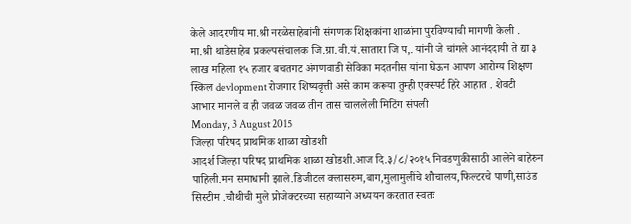केले आदरणीय मा.श्री नरळेसाहेबांनी संगणक शिक्षकांना शाळांना पुरविण्याची मागणी केली . मा.श्री थाडेसाहेब प्रकल्पसंचालक जि.ग्रा.वी.यं.सातारा जि प,. यांनी जे चांगले आनंददायी ते द्या ३ लाख महिला १५ हजार बचतगट अंगणवाडी सेविका मदतनीस यांना घेऊन आपण आरोग्य शिक्षण स्किल devlopment रोजगार शिष्यवृत्ती असे काम करूया तुम्ही एक्स्पर्ट हिरे आहात . शेवटी आभार मानले व ही जवळ जवळ तीन तास चाललेली मिटिंग संपली
Monday, 3 August 2015
जिल्हा परिषद प्राथमिक शाळा खोडशी
आदर्श जिल्हा परिषद प्राथमिक शाळा खोडशी.आज दि.३/८/२०१५ निवडणुकीसाठी आलेने बाहेरुन पाहिली.मन समाधानी झाले.डिजीटल क्लासरुम,बाग,मुलामुलींचे शौचालय,फिल्टरचे पाणी,साउंड सिस्टीम .चौथीची मुले प्रोजेक्टरच्या सहाय्याने अध्ययन करतात स्वतः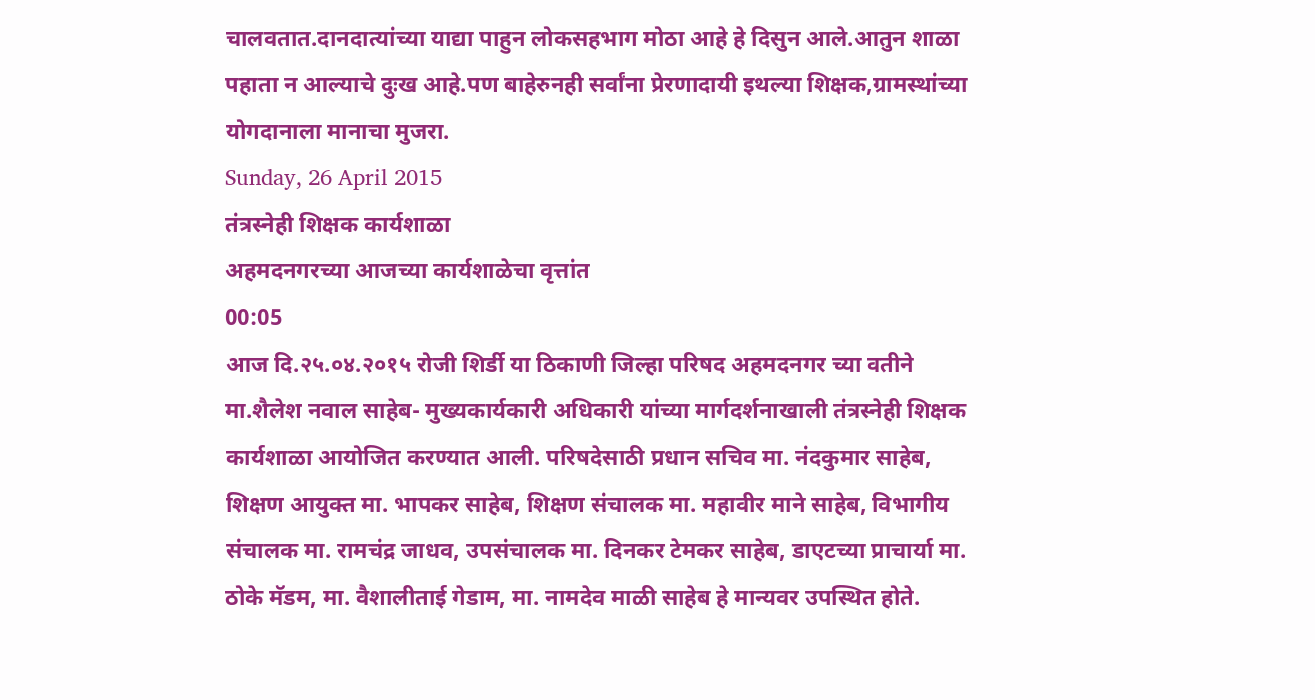चालवतात.दानदात्यांच्या याद्या पाहुन लोकसहभाग मोठा आहे हे दिसुन आले.आतुन शाळा पहाता न आल्याचे दुःख आहे.पण बाहेरुनही सर्वांना प्रेरणादायी इथल्या शिक्षक,ग्रामस्थांच्या योगदानाला मानाचा मुजरा.
Sunday, 26 April 2015
तंत्रस्नेही शिक्षक कार्यशाळा
अहमदनगरच्या आजच्या कार्यशाळेचा वृत्तांत
00:05
आज दि.२५.०४.२०१५ रोजी शिर्डी या ठिकाणी जिल्हा परिषद अहमदनगर च्या वतीने मा.शैलेश नवाल साहेब- मुख्यकार्यकारी अधिकारी यांच्या मार्गदर्शनाखाली तंत्रस्नेही शिक्षक कार्यशाळा आयोजित करण्यात आली. परिषदेसाठी प्रधान सचिव मा. नंदकुमार साहेब, शिक्षण आयुक्त मा. भापकर साहेब, शिक्षण संचालक मा. महावीर माने साहेब, विभागीय संचालक मा. रामचंद्र जाधव, उपसंचालक मा. दिनकर टेमकर साहेब, डाएटच्या प्राचार्या मा. ठोके मॅडम, मा. वैशालीताई गेडाम, मा. नामदेव माळी साहेब हे मान्यवर उपस्थित होते.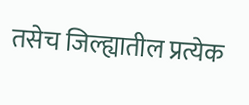तसेच जिल्ह्यातील प्रत्येक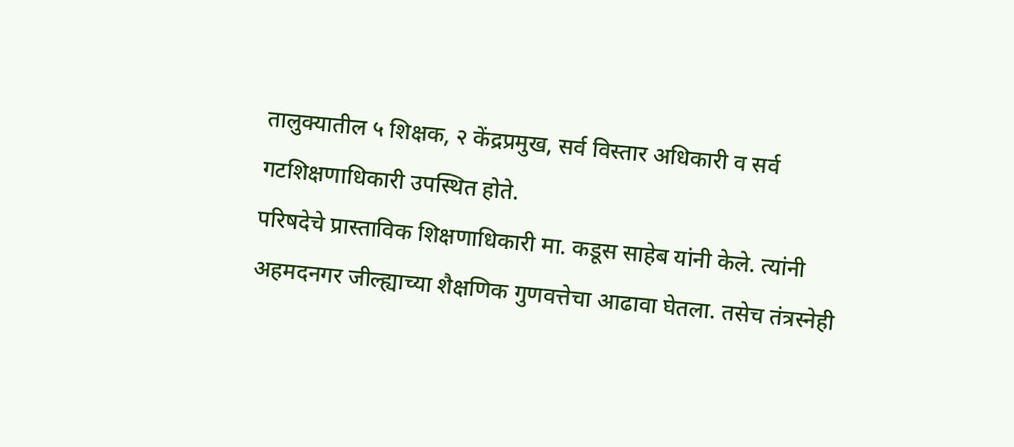तालुक्यातील ५ शिक्षक, २ केंद्रप्रमुख, सर्व विस्तार अधिकारी व सर्व गटशिक्षणाधिकारी उपस्थित होते.
परिषदेचे प्रास्ताविक शिक्षणाधिकारी मा. कडूस साहेब यांनी केले. त्यांनी अहमदनगर जील्ह्याच्या शैक्षणिक गुणवत्तेचा आढावा घेतला. तसेच तंत्रस्नेही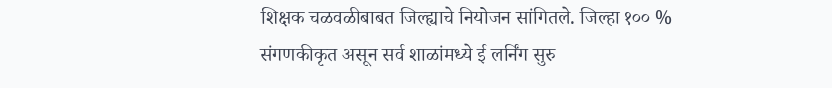शिक्षक चळवळीबाबत जिल्ह्याचे नियोजन सांगितले. जिल्हा १०० % संगणकीकृत असून सर्व शाळांमध्ये ई लर्निंग सुरु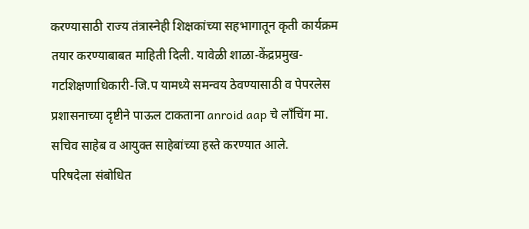करण्यासाठी राज्य तंत्रास्नेही शिक्षकांच्या सहभागातून कृती कार्यक्रम तयार करण्याबाबत माहिती दिली. यावेळी शाळा-केंद्रप्रमुख-गटशिक्षणाधिकारी-जि.प यामध्ये समन्वय ठेवण्यासाठी व पेपरलेस प्रशासनाच्या दृष्टीने पाऊल टाकताना anroid aap चे लाँचिंग मा. सचिव साहेब व आयुक्त साहेबांच्या हस्ते करण्यात आले.
परिषदेला संबोधित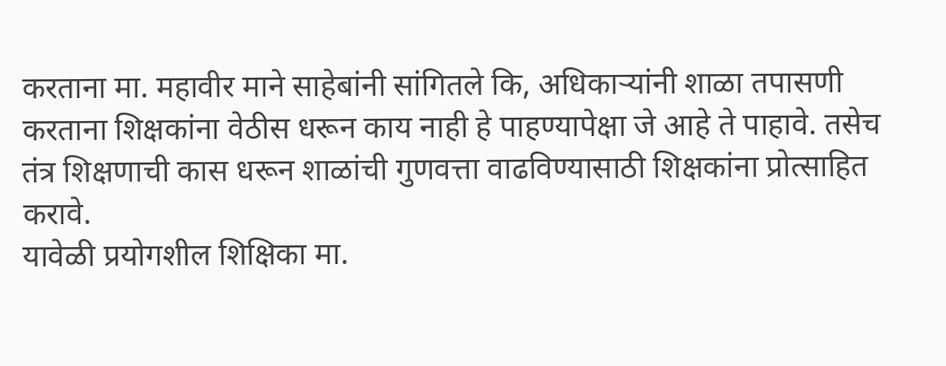करताना मा. महावीर माने साहेबांनी सांगितले कि, अधिकाऱ्यांनी शाळा तपासणी करताना शिक्षकांना वेठीस धरून काय नाही हे पाहण्यापेक्षा जे आहे ते पाहावे. तसेच तंत्र शिक्षणाची कास धरून शाळांची गुणवत्ता वाढविण्यासाठी शिक्षकांना प्रोत्साहित करावे.
यावेळी प्रयोगशील शिक्षिका मा.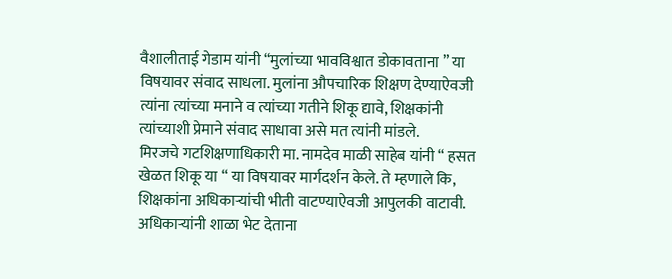वैशालीताई गेडाम यांनी “मुलांच्या भावविश्वात डोकावताना ” या विषयावर संवाद साधला. मुलांना औपचारिक शिक्षण देण्याऐवजी त्यांना त्यांच्या मनाने व त्यांच्या गतीने शिकू द्यावे, शिक्षकांनी त्यांच्याशी प्रेमाने संवाद साधावा असे मत त्यांनी मांडले.
मिरजचे गटशिक्षणाधिकारी मा. नामदेव माळी साहेब यांनी “ हसत खेळत शिकू या “ या विषयावर मार्गदर्शन केले. ते म्हणाले कि, शिक्षकांना अधिकाऱ्यांची भीती वाटण्याऐवजी आपुलकी वाटावी. अधिकाऱ्यांनी शाळा भेट देताना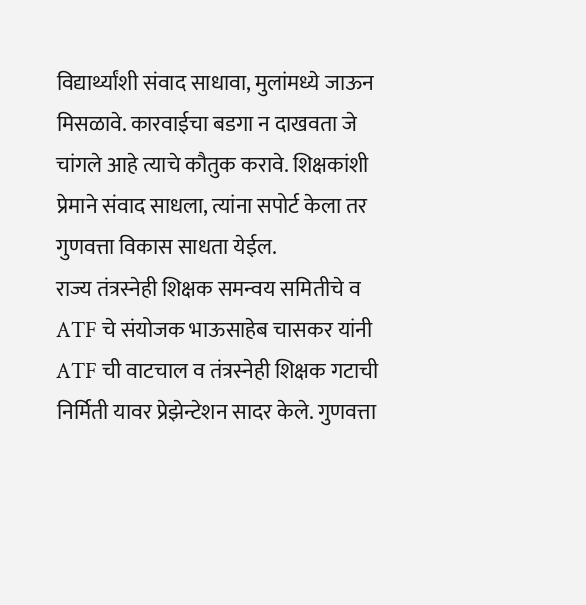विद्यार्थ्यांशी संवाद साधावा, मुलांमध्ये जाऊन मिसळावे. कारवाईचा बडगा न दाखवता जे चांगले आहे त्याचे कौतुक करावे. शिक्षकांशी प्रेमाने संवाद साधला, त्यांना सपोर्ट केला तर गुणवत्ता विकास साधता येईल.
राज्य तंत्रस्नेही शिक्षक समन्वय समितीचे व ATF चे संयोजक भाऊसाहेब चासकर यांनी ATF ची वाटचाल व तंत्रस्नेही शिक्षक गटाची निर्मिती यावर प्रेझेन्टेशन सादर केले. गुणवत्ता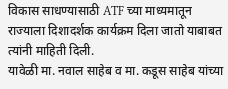विकास साधण्यासाठी ATF च्या माध्यमातून राज्याला दिशादर्शक कार्यक्रम दिला जातो याबाबत त्यांनी माहिती दिली.
यावेळी मा. नवाल साहेब व मा. कडूस साहेब यांच्या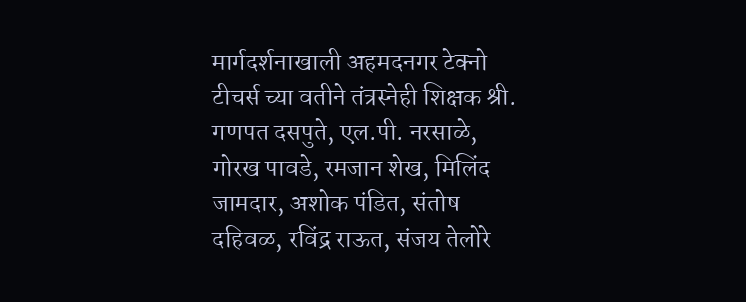मार्गदर्शनाखाली अहमदनगर टेक्नो टीचर्स च्या वतीने तंत्रस्नेही शिक्षक श्री. गणपत दसपुते, एल.पी. नरसाळे, गोरख पावडे, रमजान शेख, मिलिंद जामदार, अशोक पंडित, संतोष दहिवळ, रविंद्र राऊत, संजय तेलोरे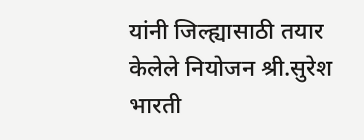यांनी जिल्ह्यासाठी तयार केलेले नियोजन श्री.सुरेश भारती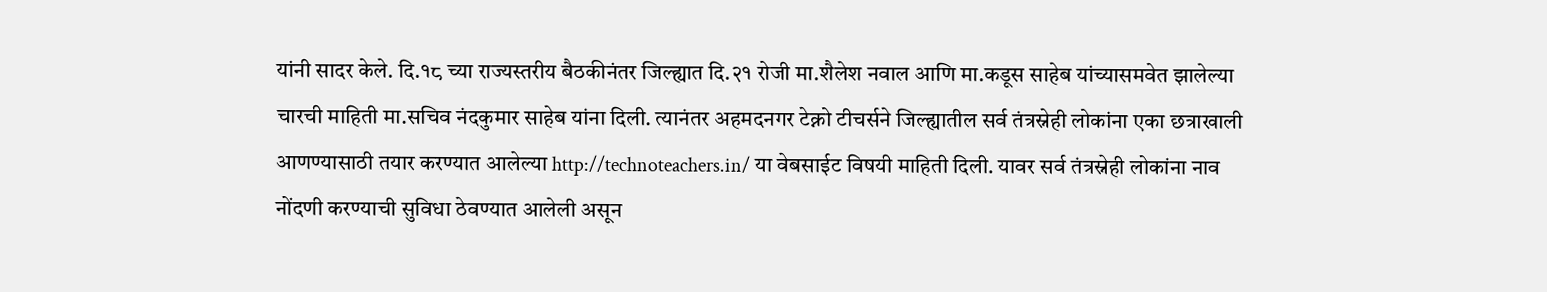यांनी सादर केले. दि.१८ च्या राज्यस्तरीय बैठकीनंतर जिल्ह्यात दि.२१ रोजी मा.शैलेश नवाल आणि मा.कडूस साहेब यांच्यासमवेत झालेल्या चारची माहिती मा.सचिव नंदकुमार साहेब यांना दिली. त्यानंतर अहमदनगर टेक्नो टीचर्सने जिल्ह्यातील सर्व तंत्रस्नेही लोकांना एका छत्राखाली आणण्यासाठी तयार करण्यात आलेल्या http://technoteachers.in/ या वेबसाईट विषयी माहिती दिली. यावर सर्व तंत्रस्नेही लोकांना नाव नोंदणी करण्याची सुविधा ठेवण्यात आलेली असून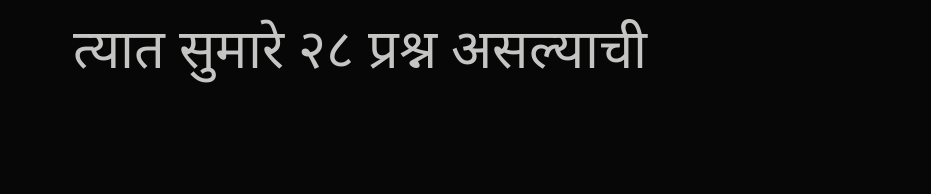त्यात सुमारे २८ प्रश्न असल्याची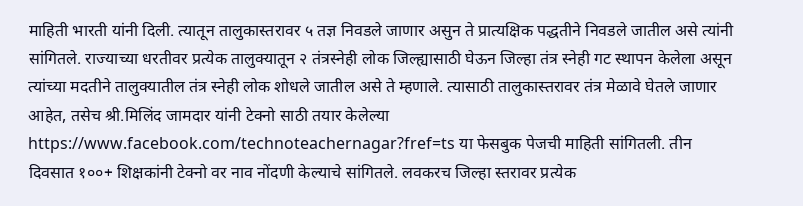माहिती भारती यांनी दिली. त्यातून तालुकास्तरावर ५ तज्ञ निवडले जाणार असुन ते प्रात्यक्षिक पद्धतीने निवडले जातील असे त्यांनी सांगितले. राज्याच्या धरतीवर प्रत्येक तालुक्यातून २ तंत्रस्नेही लोक जिल्ह्यासाठी घेऊन जिल्हा तंत्र स्नेही गट स्थापन केलेला असून त्यांच्या मदतीने तालुक्यातील तंत्र स्नेही लोक शोधले जातील असे ते म्हणाले. त्यासाठी तालुकास्तरावर तंत्र मेळावे घेतले जाणार आहेत, तसेच श्री.मिलिंद जामदार यांनी टेक्नो साठी तयार केलेल्या https://www.facebook.com/technoteachernagar?fref=ts या फेसबुक पेजची माहिती सांगितली. तीन दिवसात १००+ शिक्षकांनी टेक्नो वर नाव नोंदणी केल्याचे सांगितले. लवकरच जिल्हा स्तरावर प्रत्येक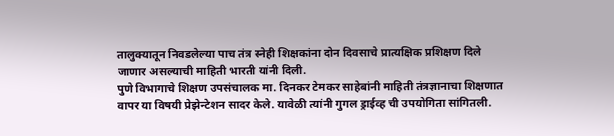तालुक्यातून निवडलेल्या पाच तंत्र स्नेही शिक्षकांना दोन दिवसाचे प्रात्यक्षिक प्रशिक्षण दिले जाणार असल्याची माहिती भारती यांनी दिली.
पुणे विभागाचे शिक्षण उपसंचालक मा. दिनकर टेमकर साहेबांनी माहिती तंत्रज्ञानाचा शिक्षणात वापर या विषयी प्रेझेन्टेशन सादर केले. यावेळी त्यांनी गुगल ड्राईव्ह ची उपयोगिता सांगितली.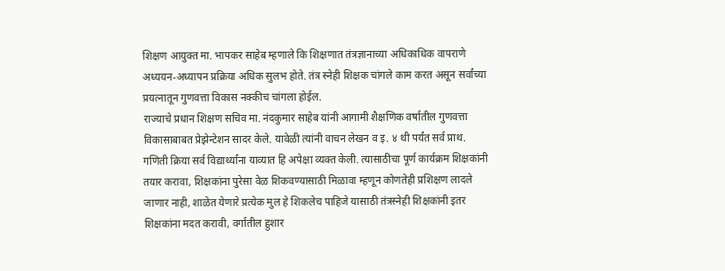शिक्षण आयुक्त मा. भापकर साहेब म्हणाले कि शिक्षणात तंत्रज्ञानाच्या अधिकाधिक वापराणे अध्ययन-अध्यापन प्रक्रिया अधिक सुलभ होते. तंत्र स्नेही शिक्षक चांगले काम करत असून सर्वांच्या प्रयत्नातून गुणवत्ता विकास नक्कीच चांगला होईल.
राज्याचे प्रधान शिक्षण सचिव मा. नंदकुमार साहेब यांनी आगामी शैक्षणिक वर्षातील गुणवत्ता विकासाबाबत प्रेझेन्टेशन सादर केले. यावेळी त्यांनी वाचन लेखन व इ. ४ थी पर्यंत सर्व प्राथ. गणिती क्रिया सर्व विद्यार्थ्यांना याव्यात हि अपेक्षा व्यक्त केली. त्यासाठीचा पूर्ण कार्यक्रम शिक्षकांनी तयार करावा, शिक्षकांना पुरेसा वेळ शिकवण्यासाठी मिळावा म्हणून कोणतेही प्रशिक्षण लादले जाणार नाही, शाळेत येणारे प्रत्येक मुल हे शिकलेच पाहिजे यासाठी तंत्रस्नेही शिक्षकांनी इतर शिक्षकांना मदत करावी, वर्गातील हुशार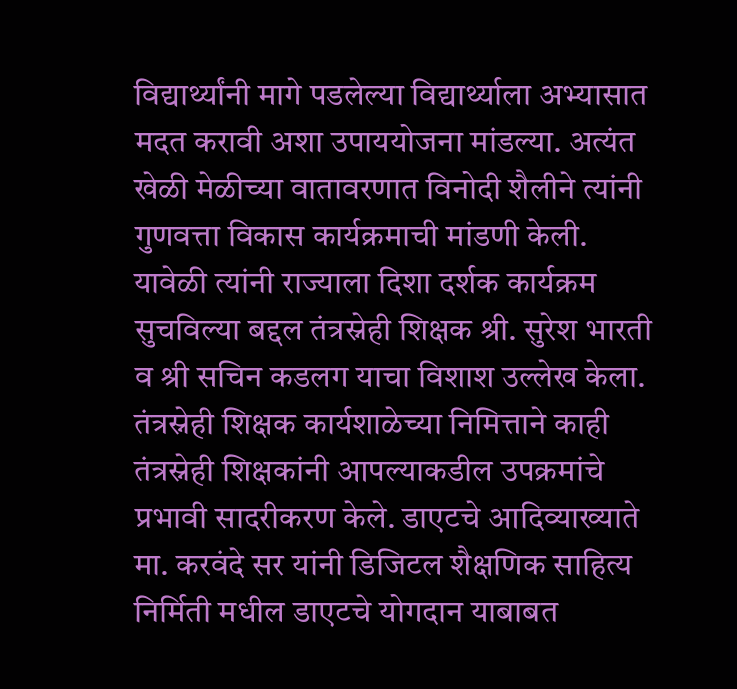विद्यार्थ्यांनी मागे पडलेल्या विद्यार्थ्याला अभ्यासात मदत करावी अशा उपाययोजना मांडल्या. अत्यंत खेळी मेळीच्या वातावरणात विनोदी शैलीने त्यांनी गुणवत्ता विकास कार्यक्रमाची मांडणी केली. यावेळी त्यांनी राज्याला दिशा दर्शक कार्यक्रम सुचविल्या बद्दल तंत्रस्नेही शिक्षक श्री. सुरेश भारती व श्री सचिन कडलग याचा विशाश उल्लेख केला.
तंत्रस्नेही शिक्षक कार्यशाळेच्या निमित्ताने काही तंत्रस्नेही शिक्षकांनी आपल्याकडील उपक्रमांचे प्रभावी सादरीकरण केले. डाएटचे आदिव्याख्याते मा. करवंदे सर यांनी डिजिटल शैक्षणिक साहित्य निर्मिती मधील डाएटचे योगदान याबाबत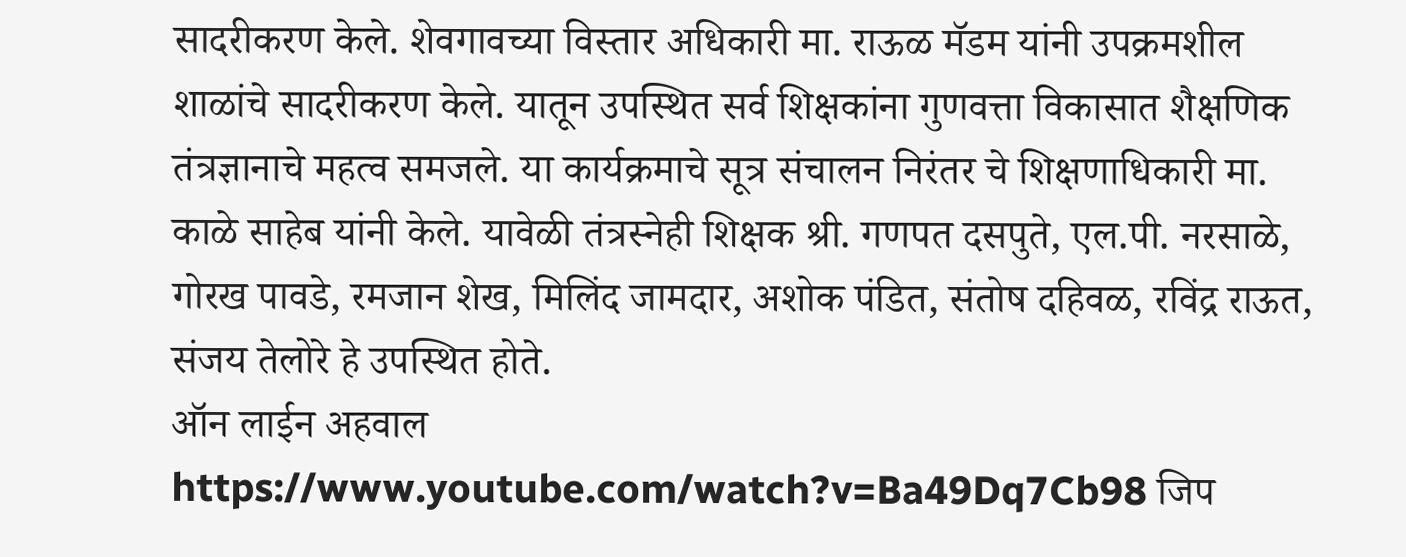सादरीकरण केले. शेवगावच्या विस्तार अधिकारी मा. राऊळ मॅडम यांनी उपक्रमशील शाळांचे सादरीकरण केले. यातून उपस्थित सर्व शिक्षकांना गुणवत्ता विकासात शैक्षणिक तंत्रज्ञानाचे महत्व समजले. या कार्यक्रमाचे सूत्र संचालन निरंतर चे शिक्षणाधिकारी मा. काळे साहेब यांनी केले. यावेळी तंत्रस्नेही शिक्षक श्री. गणपत दसपुते, एल.पी. नरसाळे, गोरख पावडे, रमजान शेख, मिलिंद जामदार, अशोक पंडित, संतोष दहिवळ, रविंद्र राऊत, संजय तेलोरे हे उपस्थित होते.
ऑन लाईन अहवाल
https://www.youtube.com/watch?v=Ba49Dq7Cb98 जिप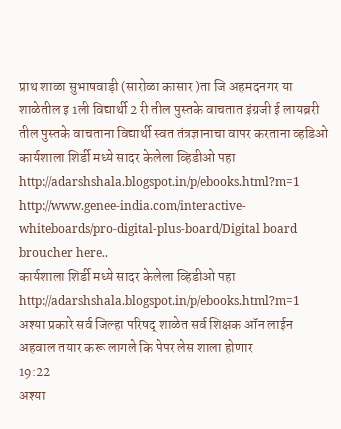प्राथ शाळा सुभाषवाड़ी (सारोळा कासार )ता जि अहमदनगर या शाळेतील इ 1ली विद्यार्थी 2 री तील पुस्तके वाचतात इंग्रजी ई लायब्ररी तील पुस्तके वाचताना विद्यार्थी स्वत तंत्रज्ञानाचा वापर करताना व्हडिओ
कार्यशाला शिर्डी मध्ये सादर केलेला व्हिडीओ पहा
http://adarshshala.blogspot.in/p/ebooks.html?m=1
http://www.genee-india.com/interactive-whiteboards/pro-digital-plus-board/Digital board broucher here..
कार्यशाला शिर्डी मध्ये सादर केलेला व्हिडीओ पहा
http://adarshshala.blogspot.in/p/ebooks.html?m=1
अश्या प्रकारे सर्व जिल्हा परिषद् शाळेत सर्व शिक्षक ऑन लाईन अहवाल तयार करू लागले कि पेपर लेस शाला होणार
19:22
अश्या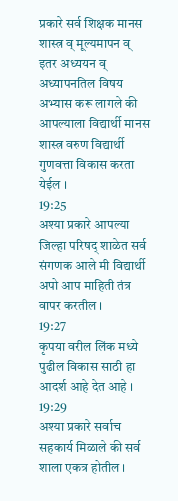प्रकारे सर्व शिक्षक मानस शास्त्र व् मूल्यमापन व् इतर अध्ययन व् अध्यापनतिल विषय अभ्यास करू लागले की आपल्याला विद्यार्थी मानस शास्त्र वरुण विद्यार्थी गुणवत्ता विकास करता येईल ।
19:25
अश्या प्रकारे आपल्या जिल्हा परिषद् शाळेत सर्व संगणक आले मी विद्यार्थी अपो आप माहिती तंत्र वापर करतील ।
19:27
कृपया वरील लिंक मध्ये पुढील विकास साठी हा आदर्श आहे देत आहे ।
19:29
अश्या प्रकारे सर्वाच सहकार्य मिळाले की सर्व शाला एकत्र होतील ।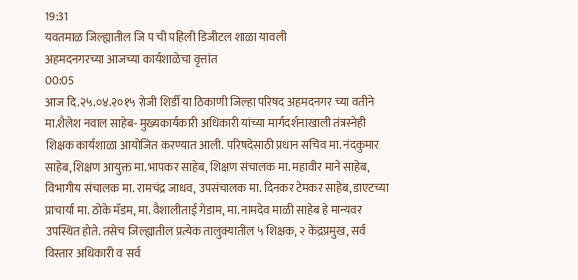19:31
यवतमाळ जिल्ह्यातील जि प ची पहिली डिजीटल शाळा यावली
अहमदनगरच्या आजच्या कार्यशाळेचा वृत्तांत
00:05
आज दि.२५.०४.२०१५ रोजी शिर्डी या ठिकाणी जिल्हा परिषद अहमदनगर च्या वतीने मा.शैलेश नवाल साहेब- मुख्यकार्यकारी अधिकारी यांच्या मार्गदर्शनाखाली तंत्रस्नेही शिक्षक कार्यशाळा आयोजित करण्यात आली. परिषदेसाठी प्रधान सचिव मा. नंदकुमार साहेब, शिक्षण आयुक्त मा. भापकर साहेब, शिक्षण संचालक मा. महावीर माने साहेब, विभागीय संचालक मा. रामचंद्र जाधव, उपसंचालक मा. दिनकर टेमकर साहेब, डाएटच्या प्राचार्या मा. ठोके मॅडम, मा. वैशालीताई गेडाम, मा. नामदेव माळी साहेब हे मान्यवर उपस्थित होते. तसेच जिल्ह्यातील प्रत्येक तालुक्यातील ५ शिक्षक, २ केंद्रप्रमुख, सर्व विस्तार अधिकारी व सर्व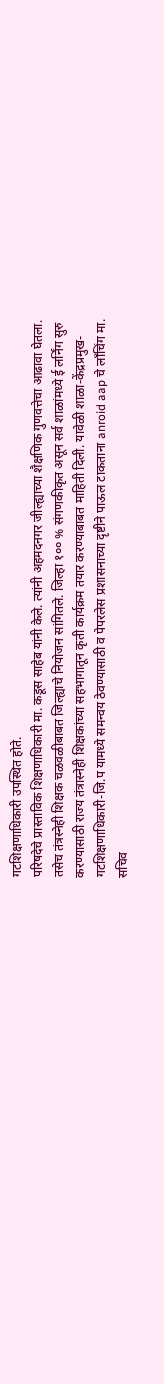गटशिक्षणाधिकारी उपस्थित होते.
परिषदेचे प्रास्ताविक शिक्षणाधिकारी मा. कडूस साहेब यांनी केले. त्यांनी अहमदनगर जील्ह्याच्या शैक्षणिक गुणवत्तेचा आढावा घेतला. तसेच तंत्रस्नेही शिक्षक चळवळीबाबत जिल्ह्याचे नियोजन सांगितले. जिल्हा १०० % संगणकीकृत असून सर्व शाळांमध्ये ई लर्निंग सुरु करण्यासाठी राज्य तंत्रास्नेही शिक्षकांच्या सहभागातून कृती कार्यक्रम तयार करण्याबाबत माहिती दिली. यावेळी शाळा-केंद्रप्रमुख-गटशिक्षणाधिकारी-जि.प यामध्ये समन्वय ठेवण्यासाठी व पेपरलेस प्रशासनाच्या दृष्टीने पाऊल टाकताना anroid aap चे लाँचिंग मा. सचिव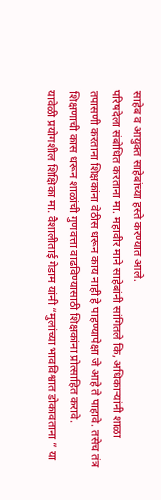साहेब व आयुक्त साहेबांच्या हस्ते करण्यात आले.
परिषदेला संबोधित करताना मा. महावीर माने साहेबांनी सांगितले कि, अधिकाऱ्यांनी शाळा तपासणी करताना शिक्षकांना वेठीस धरून काय नाही हे पाहण्यापेक्षा जे आहे ते पाहावे. तसेच तंत्र शिक्षणाची कास धरून शाळांची गुणवत्ता वाढविण्यासाठी शिक्षकांना प्रोत्साहित करावे.
यावेळी प्रयोगशील शिक्षिका मा. वैशालीताई गेडाम यांनी “मुलांच्या भावविश्वात डोकावताना ” या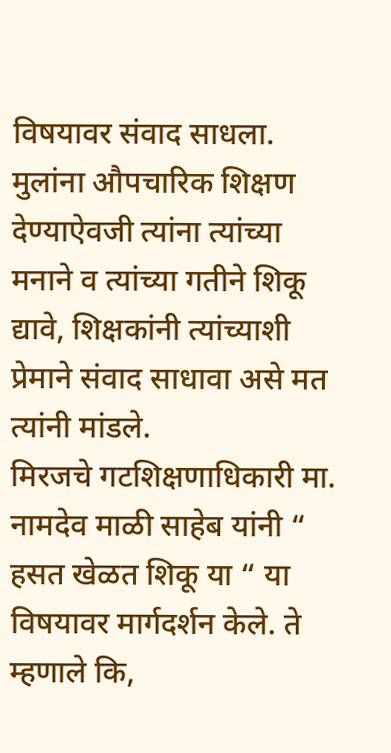विषयावर संवाद साधला. मुलांना औपचारिक शिक्षण देण्याऐवजी त्यांना त्यांच्या मनाने व त्यांच्या गतीने शिकू द्यावे, शिक्षकांनी त्यांच्याशी प्रेमाने संवाद साधावा असे मत त्यांनी मांडले.
मिरजचे गटशिक्षणाधिकारी मा. नामदेव माळी साहेब यांनी “ हसत खेळत शिकू या “ या विषयावर मार्गदर्शन केले. ते म्हणाले कि,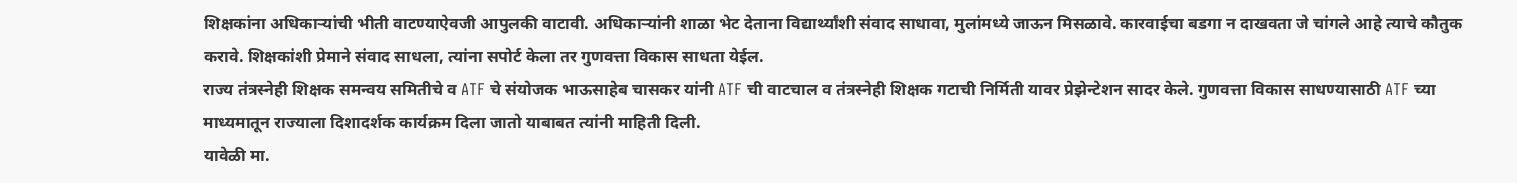शिक्षकांना अधिकाऱ्यांची भीती वाटण्याऐवजी आपुलकी वाटावी. अधिकाऱ्यांनी शाळा भेट देताना विद्यार्थ्यांशी संवाद साधावा, मुलांमध्ये जाऊन मिसळावे. कारवाईचा बडगा न दाखवता जे चांगले आहे त्याचे कौतुक करावे. शिक्षकांशी प्रेमाने संवाद साधला, त्यांना सपोर्ट केला तर गुणवत्ता विकास साधता येईल.
राज्य तंत्रस्नेही शिक्षक समन्वय समितीचे व ATF चे संयोजक भाऊसाहेब चासकर यांनी ATF ची वाटचाल व तंत्रस्नेही शिक्षक गटाची निर्मिती यावर प्रेझेन्टेशन सादर केले. गुणवत्ता विकास साधण्यासाठी ATF च्या माध्यमातून राज्याला दिशादर्शक कार्यक्रम दिला जातो याबाबत त्यांनी माहिती दिली.
यावेळी मा.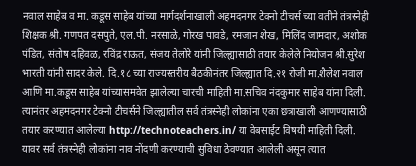नवाल साहेब व मा. कडूस साहेब यांच्या मार्गदर्शनाखाली अहमदनगर टेक्नो टीचर्स च्या वतीने तंत्रस्नेही शिक्षक श्री. गणपत दसपुते, एल.पी. नरसाळे, गोरख पावडे, रमजान शेख, मिलिंद जामदार, अशोक पंडित, संतोष दहिवळ, रविंद्र राऊत, संजय तेलोरे यांनी जिल्ह्यासाठी तयार केलेले नियोजन श्री.सुरेश भारती यांनी सादर केले. दि.१८ च्या राज्यस्तरीय बैठकीनंतर जिल्ह्यात दि.२१ रोजी मा.शैलेश नवाल आणि मा.कडूस साहेब यांच्यासमवेत झालेल्या चारची माहिती मा.सचिव नंदकुमार साहेब यांना दिली. त्यानंतर अहमदनगर टेक्नो टीचर्सने जिल्ह्यातील सर्व तंत्रस्नेही लोकांना एका छत्राखाली आणण्यासाठी तयार करण्यात आलेल्या http://technoteachers.in/ या वेबसाईट विषयी माहिती दिली. यावर सर्व तंत्रस्नेही लोकांना नाव नोंदणी करण्याची सुविधा ठेवण्यात आलेली असून त्यात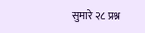सुमारे २८ प्रश्न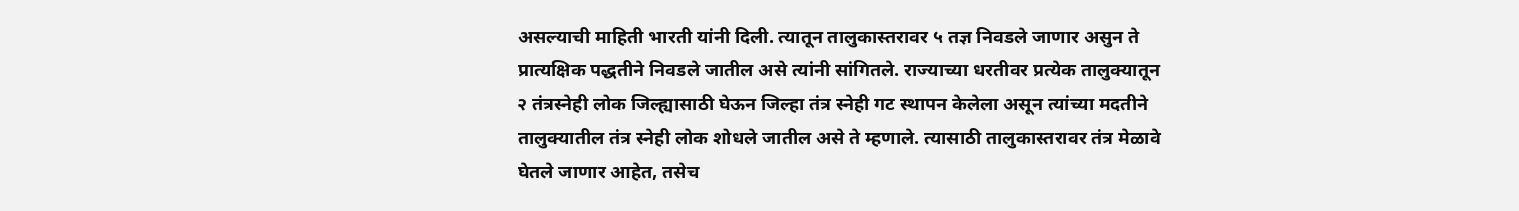असल्याची माहिती भारती यांनी दिली. त्यातून तालुकास्तरावर ५ तज्ञ निवडले जाणार असुन ते प्रात्यक्षिक पद्धतीने निवडले जातील असे त्यांनी सांगितले. राज्याच्या धरतीवर प्रत्येक तालुक्यातून २ तंत्रस्नेही लोक जिल्ह्यासाठी घेऊन जिल्हा तंत्र स्नेही गट स्थापन केलेला असून त्यांच्या मदतीने तालुक्यातील तंत्र स्नेही लोक शोधले जातील असे ते म्हणाले. त्यासाठी तालुकास्तरावर तंत्र मेळावे घेतले जाणार आहेत, तसेच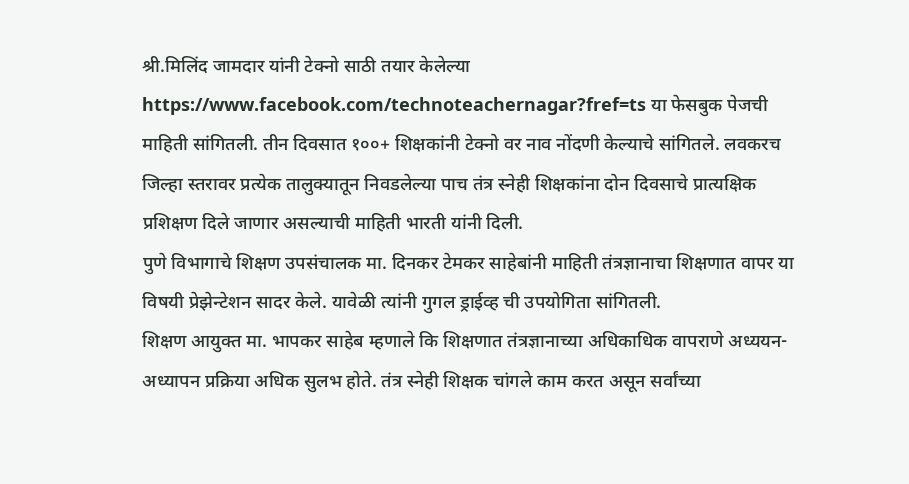श्री.मिलिंद जामदार यांनी टेक्नो साठी तयार केलेल्या https://www.facebook.com/technoteachernagar?fref=ts या फेसबुक पेजची माहिती सांगितली. तीन दिवसात १००+ शिक्षकांनी टेक्नो वर नाव नोंदणी केल्याचे सांगितले. लवकरच जिल्हा स्तरावर प्रत्येक तालुक्यातून निवडलेल्या पाच तंत्र स्नेही शिक्षकांना दोन दिवसाचे प्रात्यक्षिक प्रशिक्षण दिले जाणार असल्याची माहिती भारती यांनी दिली.
पुणे विभागाचे शिक्षण उपसंचालक मा. दिनकर टेमकर साहेबांनी माहिती तंत्रज्ञानाचा शिक्षणात वापर या विषयी प्रेझेन्टेशन सादर केले. यावेळी त्यांनी गुगल ड्राईव्ह ची उपयोगिता सांगितली.
शिक्षण आयुक्त मा. भापकर साहेब म्हणाले कि शिक्षणात तंत्रज्ञानाच्या अधिकाधिक वापराणे अध्ययन-अध्यापन प्रक्रिया अधिक सुलभ होते. तंत्र स्नेही शिक्षक चांगले काम करत असून सर्वांच्या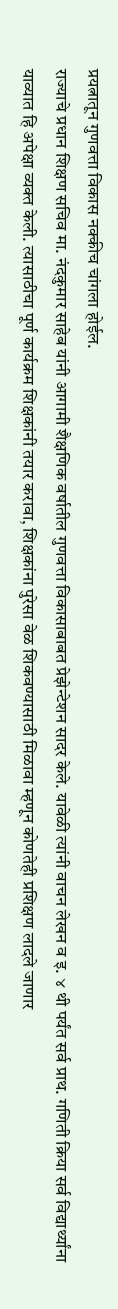प्रयत्नातून गुणवत्ता विकास नक्कीच चांगला होईल.
राज्याचे प्रधान शिक्षण सचिव मा. नंदकुमार साहेब यांनी आगामी शैक्षणिक वर्षातील गुणवत्ता विकासाबाबत प्रेझेन्टेशन सादर केले. यावेळी त्यांनी वाचन लेखन व इ. ४ थी पर्यंत सर्व प्राथ. गणिती क्रिया सर्व विद्यार्थ्यांना याव्यात हि अपेक्षा व्यक्त केली. त्यासाठीचा पूर्ण कार्यक्रम शिक्षकांनी तयार करावा, शिक्षकांना पुरेसा वेळ शिकवण्यासाठी मिळावा म्हणून कोणतेही प्रशिक्षण लादले जाणार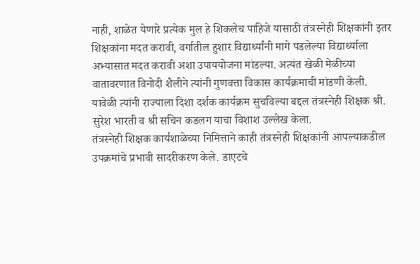नाही, शाळेत येणारे प्रत्येक मुल हे शिकलेच पाहिजे यासाठी तंत्रस्नेही शिक्षकांनी इतर शिक्षकांना मदत करावी, वर्गातील हुशार विद्यार्थ्यांनी मागे पडलेल्या विद्यार्थ्याला अभ्यासात मदत करावी अशा उपाययोजना मांडल्या. अत्यंत खेळी मेळीच्या वातावरणात विनोदी शैलीने त्यांनी गुणवत्ता विकास कार्यक्रमाची मांडणी केली. यावेळी त्यांनी राज्याला दिशा दर्शक कार्यक्रम सुचविल्या बद्दल तंत्रस्नेही शिक्षक श्री. सुरेश भारती व श्री सचिन कडलग याचा विशाश उल्लेख केला.
तंत्रस्नेही शिक्षक कार्यशाळेच्या निमित्ताने काही तंत्रस्नेही शिक्षकांनी आपल्याकडील उपक्रमांचे प्रभावी सादरीकरण केले. डाएटचे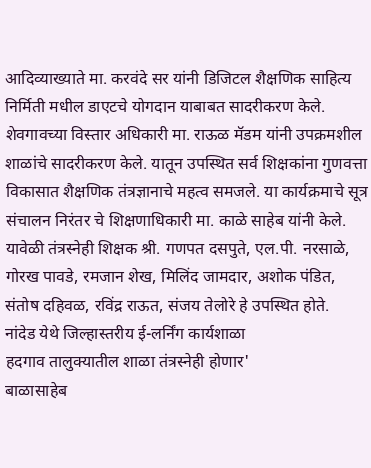आदिव्याख्याते मा. करवंदे सर यांनी डिजिटल शैक्षणिक साहित्य निर्मिती मधील डाएटचे योगदान याबाबत सादरीकरण केले. शेवगावच्या विस्तार अधिकारी मा. राऊळ मॅडम यांनी उपक्रमशील शाळांचे सादरीकरण केले. यातून उपस्थित सर्व शिक्षकांना गुणवत्ता विकासात शैक्षणिक तंत्रज्ञानाचे महत्व समजले. या कार्यक्रमाचे सूत्र संचालन निरंतर चे शिक्षणाधिकारी मा. काळे साहेब यांनी केले. यावेळी तंत्रस्नेही शिक्षक श्री. गणपत दसपुते, एल.पी. नरसाळे, गोरख पावडे, रमजान शेख, मिलिंद जामदार, अशोक पंडित, संतोष दहिवळ, रविंद्र राऊत, संजय तेलोरे हे उपस्थित होते.
नांदेड येथे जिल्हास्तरीय ई-लर्निंग कार्यशाळा
हदगाव तालुक्यातील शाळा तंत्रस्नेही होणार'
बाळासाहेब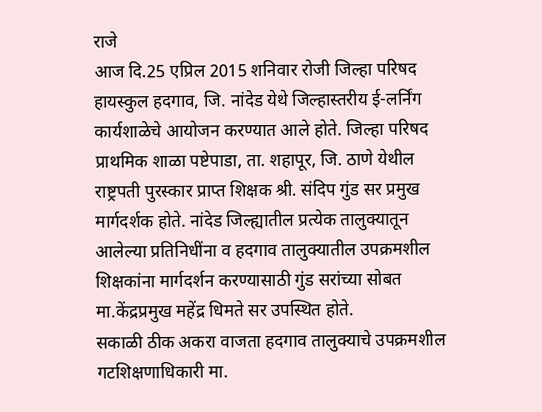राजे
आज दि.25 एप्रिल 2015 शनिवार रोजी जिल्हा परिषद हायस्कुल हदगाव, जि. नांदेड येथे जिल्हास्तरीय ई-लर्निंग कार्यशाळेचे आयोजन करण्यात आले होते. जिल्हा परिषद प्राथमिक शाळा पष्टेपाडा, ता. शहापूर, जि. ठाणे येथील राष्ट्रपती पुरस्कार प्राप्त शिक्षक श्री. संदिप गुंड सर प्रमुख मार्गदर्शक होते. नांदेड जिल्ह्यातील प्रत्येक तालुक्यातून आलेल्या प्रतिनिधींना व हदगाव तालुक्यातील उपक्रमशील शिक्षकांना मार्गदर्शन करण्यासाठी गुंड सरांच्या सोबत मा.केंद्रप्रमुख महेंद्र धिमते सर उपस्थित होते.
सकाळी ठीक अकरा वाजता हदगाव तालुक्याचे उपक्रमशील गटशिक्षणाधिकारी मा.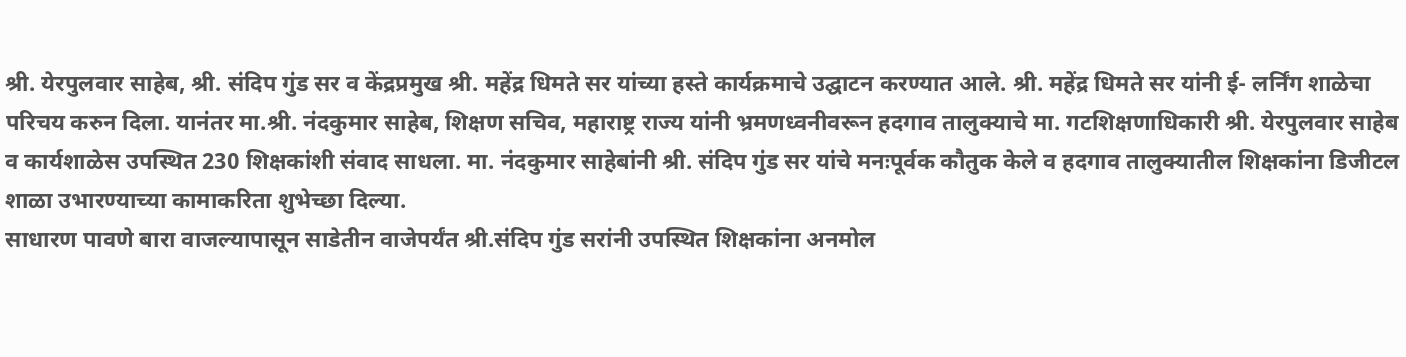श्री. येरपुलवार साहेब, श्री. संदिप गुंड सर व केंद्रप्रमुख श्री. महेंद्र धिमते सर यांच्या हस्ते कार्यक्रमाचे उद्घाटन करण्यात आले. श्री. महेंद्र धिमते सर यांनी ई- लर्निंग शाळेचा परिचय करुन दिला. यानंतर मा.श्री. नंदकुमार साहेब, शिक्षण सचिव, महाराष्ट्र राज्य यांनी भ्रमणध्वनीवरून हदगाव तालुक्याचे मा. गटशिक्षणाधिकारी श्री. येरपुलवार साहेब व कार्यशाळेस उपस्थित 230 शिक्षकांशी संवाद साधला. मा. नंदकुमार साहेबांनी श्री. संदिप गुंड सर यांचे मनःपूर्वक कौतुक केले व हदगाव तालुक्यातील शिक्षकांना डिजीटल शाळा उभारण्याच्या कामाकरिता शुभेच्छा दिल्या.
साधारण पावणे बारा वाजल्यापासून साडेतीन वाजेपर्यंत श्री.संदिप गुंड सरांनी उपस्थित शिक्षकांना अनमोल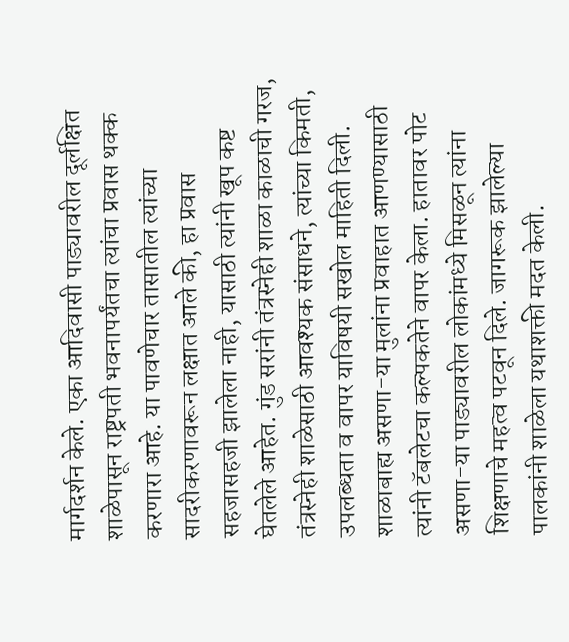मार्गदर्शन केले. एका आदिवासी पाड्यावरील दूर्लक्षित शाळेपासून राष्ट्रपती भवनापर्यंतचा त्यांचा प्रवास थक्क करणारा आहे. या पावणेचार तासातील त्यांच्या सादरीकरणावरून लक्षात आले की, हा प्रवास सहजासहजी झालेला नाही, यासाठी त्यांनी खूप कष्ट घेतलेले आहेत. गुंड सरांनी तंत्रस्नेही शाळा काळाची गरज, तंत्रस्नेही शाळेसाठी आवश्यक संसाधने, त्यांच्या किमती, उपलब्धता व वापर याविषयी सखोल माहिती दिली. शाळाबाह्य असणा-या मुलांना प्रवाहात आणण्यासाठी त्यांनी टॅबलेटचा कल्पकतेने वापर केला. हातावर पोट असणा-या पाड्यावरील लोकांमध्ये मिसळून त्यांना शिक्षणाचे महत्व पटवून दिले. जागरूक झालेल्या पालकांनी शाळेला यथाशक्ती मदत केली.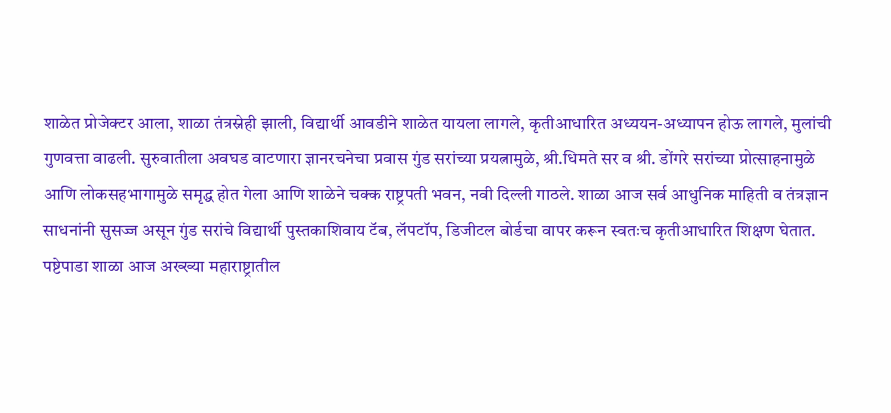शाळेत प्रोजेक्टर आला, शाळा तंत्रस्नेही झाली, विद्यार्थी आवडीने शाळेत यायला लागले, कृतीआधारित अध्ययन-अध्यापन होऊ लागले, मुलांची गुणवत्ता वाढली. सुरुवातीला अवघड वाटणारा ज्ञानरचनेचा प्रवास गुंड सरांच्या प्रयत्नामुळे, श्री.धिमते सर व श्री. डोंगरे सरांच्या प्रोत्साहनामुळे आणि लोकसहभागामुळे समृद्ध होत गेला आणि शाळेने चक्क राष्ट्रपती भवन, नवी दिल्ली गाठले. शाळा आज सर्व आधुनिक माहिती व तंत्रज्ञान साधनांनी सुसज्ज असून गुंड सरांचे विद्यार्थी पुस्तकाशिवाय टॅब, लॅपटॉप, डिजीटल बोर्डचा वापर करून स्वतःच कृतीआधारित शिक्षण घेतात. पष्टेपाडा शाळा आज अख्ख्या महाराष्ट्रातील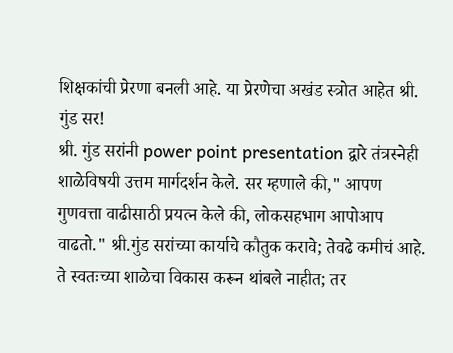शिक्षकांची प्रेरणा बनली आहे. या प्रेरणेचा अखंड स्त्रोत आहेत श्री. गुंड सर!
श्री. गुंड सरांनी power point presentation द्वारे तंत्रस्नेही शाळेविषयी उत्तम मार्गदर्शन केले. सर म्हणाले की," आपण गुणवत्ता वाढीसाठी प्रयत्न केले की, लोकसहभाग आपोआप वाढतो." श्री.गुंड सरांच्या कार्याचे कौतुक करावे; तेवढे कमीचं आहे. ते स्वतःच्या शाळेचा विकास करून थांबले नाहीत; तर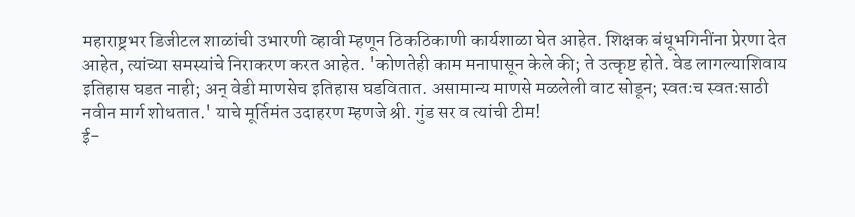महाराष्ट्रभर डिजीटल शाळांची उभारणी व्हावी म्हणून ठिकठिकाणी कार्यशाळा घेत आहेत. शिक्षक बंधूभगिनींना प्रेरणा देत आहेत, त्यांच्या समस्यांचे निराकरण करत आहेत. 'कोणतेही काम मनापासून केले की; ते उत्कृष्ट होते. वेड लागल्याशिवाय इतिहास घडत नाही; अन् वेडी माणसेच इतिहास घडवितात. असामान्य माणसे मळलेली वाट सोडून; स्वतःच स्वतःसाठी नवीन मार्ग शोधतात.' याचे मूर्तिमंत उदाहरण म्हणजे श्री. गुंड सर व त्यांची टीम!
ई-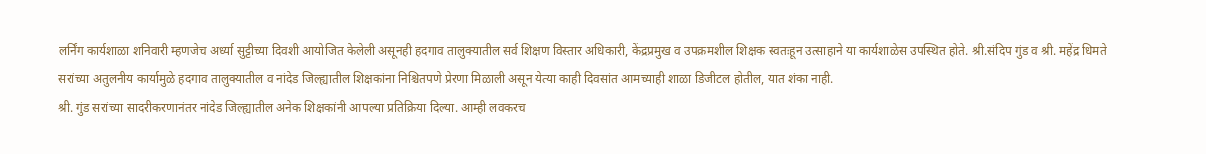लर्निंग कार्यशाळा शनिवारी म्हणजेच अर्ध्या सुट्टीच्या दिवशी आयोजित केलेली असूनही हदगाव तालुक्यातील सर्व शिक्षण विस्तार अधिकारी, केंद्रप्रमुख व उपक्रमशील शिक्षक स्वतःहून उत्साहाने या कार्यशाळेस उपस्थित होते. श्री.संदिप गुंड व श्री. महेंद्र धिमते सरांच्या अतुलनीय कार्यामुळे हदगाव तालुक्यातील व नांदेड जिल्ह्यातील शिक्षकांना निश्चितपणे प्रेरणा मिळाली असून येत्या काही दिवसांत आमच्याही शाळा डिजीटल होतील, यात शंका नाही.
श्री. गुंड सरांच्या सादरीकरणानंतर नांदेड जिल्ह्यातील अनेक शिक्षकांनी आपल्या प्रतिक्रिया दिल्या. आम्ही लवकरच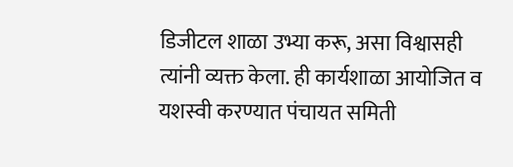डिजीटल शाळा उभ्या करू, असा विश्वासही त्यांनी व्यक्त केला. ही कार्यशाळा आयोजित व यशस्वी करण्यात पंचायत समिती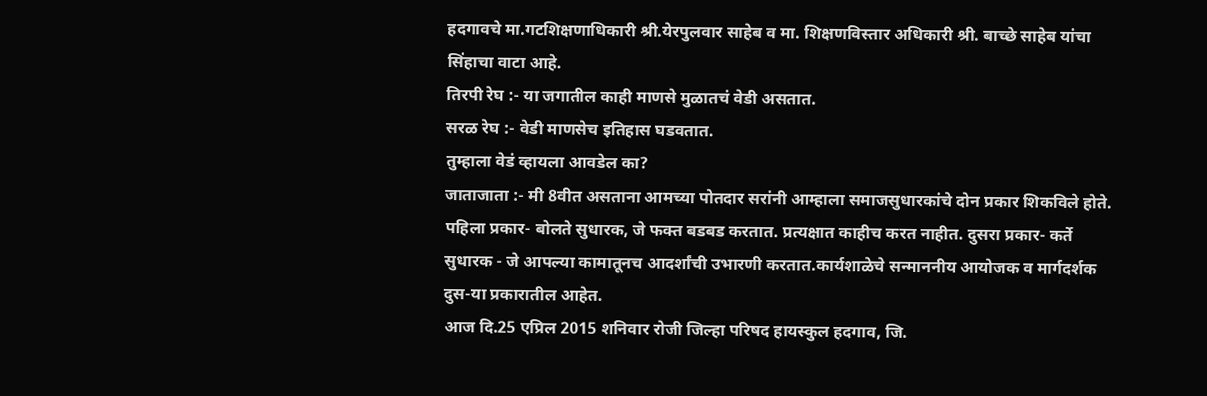हदगावचे मा.गटशिक्षणाधिकारी श्री.येरपुलवार साहेब व मा. शिक्षणविस्तार अधिकारी श्री. बाच्छे साहेब यांचा सिंहाचा वाटा आहे.
तिरपी रेघ :- या जगातील काही माणसे मुळातचं वेडी असतात.
सरळ रेघ :- वेडी माणसेच इतिहास घडवतात.
तुम्हाला वेडं व्हायला आवडेल का?
जाताजाता :- मी 8वीत असताना आमच्या पोतदार सरांनी आम्हाला समाजसुधारकांचे दोन प्रकार शिकविले होते. पहिला प्रकार- बोलते सुधारक, जे फक्त बडबड करतात. प्रत्यक्षात काहीच करत नाहीत. दुसरा प्रकार- कर्ते सुधारक - जे आपल्या कामातूनच आदर्शांची उभारणी करतात.कार्यशाळेचे सन्माननीय आयोजक व मार्गदर्शक दुस-या प्रकारातील आहेत.
आज दि.25 एप्रिल 2015 शनिवार रोजी जिल्हा परिषद हायस्कुल हदगाव, जि.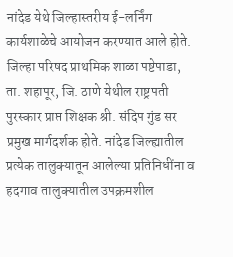नांदेड येथे जिल्हास्तरीय ई-लर्निंग कार्यशाळेचे आयोजन करण्यात आले होते. जिल्हा परिषद प्राथमिक शाळा पष्टेपाडा, ता. शहापूर, जि. ठाणे येथील राष्ट्रपती पुरस्कार प्राप्त शिक्षक श्री. संदिप गुंड सर प्रमुख मार्गदर्शक होते. नांदेड जिल्ह्यातील प्रत्येक तालुक्यातून आलेल्या प्रतिनिधींना व हदगाव तालुक्यातील उपक्रमशील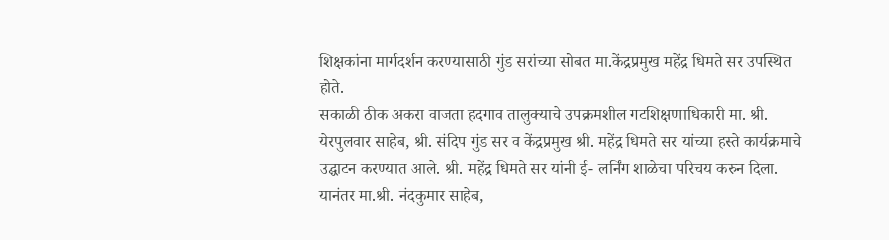शिक्षकांना मार्गदर्शन करण्यासाठी गुंड सरांच्या सोबत मा.केंद्रप्रमुख महेंद्र धिमते सर उपस्थित होते.
सकाळी ठीक अकरा वाजता हदगाव तालुक्याचे उपक्रमशील गटशिक्षणाधिकारी मा. श्री. येरपुलवार साहेब, श्री. संदिप गुंड सर व केंद्रप्रमुख श्री. महेंद्र धिमते सर यांच्या हस्ते कार्यक्रमाचे उद्घाटन करण्यात आले. श्री. महेंद्र धिमते सर यांनी ई- लर्निंग शाळेचा परिचय करुन दिला. यानंतर मा.श्री. नंदकुमार साहेब,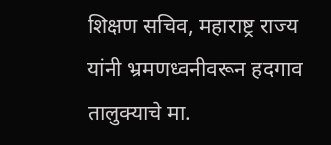शिक्षण सचिव, महाराष्ट्र राज्य यांनी भ्रमणध्वनीवरून हदगाव तालुक्याचे मा.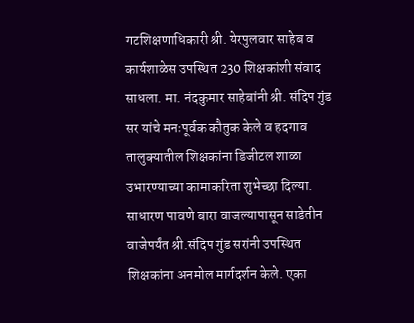गटशिक्षणाधिकारी श्री. येरपुलवार साहेब व कार्यशाळेस उपस्थित 230 शिक्षकांशी संवाद साधला. मा. नंदकुमार साहेबांनी श्री. संदिप गुंड सर यांचे मनःपूर्वक कौतुक केले व हदगाव तालुक्यातील शिक्षकांना डिजीटल शाळा उभारण्याच्या कामाकरिता शुभेच्छा दिल्या.
साधारण पावणे बारा वाजल्यापासून साडेतीन वाजेपर्यंत श्री.संदिप गुंड सरांनी उपस्थित शिक्षकांना अनमोल मार्गदर्शन केले. एका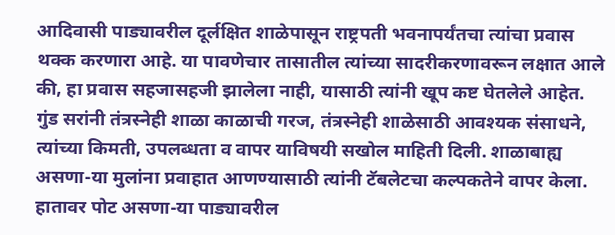आदिवासी पाड्यावरील दूर्लक्षित शाळेपासून राष्ट्रपती भवनापर्यंतचा त्यांचा प्रवास थक्क करणारा आहे. या पावणेचार तासातील त्यांच्या सादरीकरणावरून लक्षात आले की, हा प्रवास सहजासहजी झालेला नाही, यासाठी त्यांनी खूप कष्ट घेतलेले आहेत. गुंड सरांनी तंत्रस्नेही शाळा काळाची गरज, तंत्रस्नेही शाळेसाठी आवश्यक संसाधने, त्यांच्या किमती, उपलब्धता व वापर याविषयी सखोल माहिती दिली. शाळाबाह्य असणा-या मुलांना प्रवाहात आणण्यासाठी त्यांनी टॅबलेटचा कल्पकतेने वापर केला. हातावर पोट असणा-या पाड्यावरील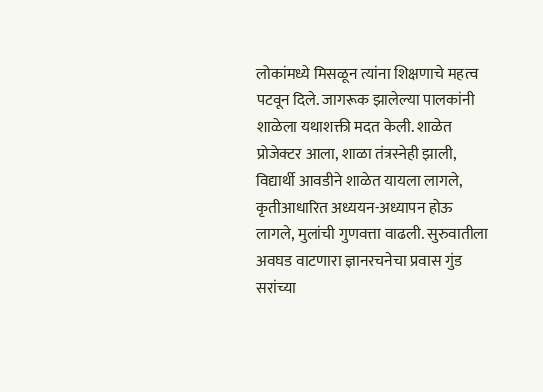लोकांमध्ये मिसळून त्यांना शिक्षणाचे महत्व पटवून दिले. जागरूक झालेल्या पालकांनी शाळेला यथाशक्ती मदत केली. शाळेत प्रोजेक्टर आला, शाळा तंत्रस्नेही झाली, विद्यार्थी आवडीने शाळेत यायला लागले, कृतीआधारित अध्ययन-अध्यापन होऊ लागले, मुलांची गुणवत्ता वाढली. सुरुवातीला अवघड वाटणारा ज्ञानरचनेचा प्रवास गुंड सरांच्या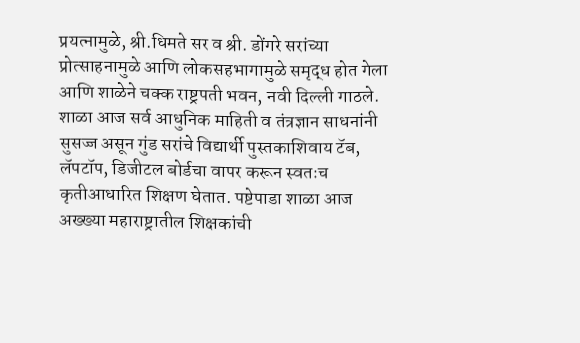प्रयत्नामुळे, श्री.धिमते सर व श्री. डोंगरे सरांच्या प्रोत्साहनामुळे आणि लोकसहभागामुळे समृद्ध होत गेला आणि शाळेने चक्क राष्ट्रपती भवन, नवी दिल्ली गाठले. शाळा आज सर्व आधुनिक माहिती व तंत्रज्ञान साधनांनी सुसज्ज असून गुंड सरांचे विद्यार्थी पुस्तकाशिवाय टॅब, लॅपटॉप, डिजीटल बोर्डचा वापर करून स्वतःच कृतीआधारित शिक्षण घेतात. पष्टेपाडा शाळा आज अख्ख्या महाराष्ट्रातील शिक्षकांची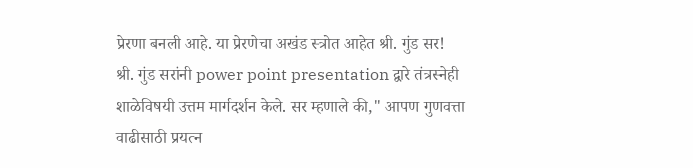प्रेरणा बनली आहे. या प्रेरणेचा अखंड स्त्रोत आहेत श्री. गुंड सर!
श्री. गुंड सरांनी power point presentation द्वारे तंत्रस्नेही शाळेविषयी उत्तम मार्गदर्शन केले. सर म्हणाले की," आपण गुणवत्ता वाढीसाठी प्रयत्न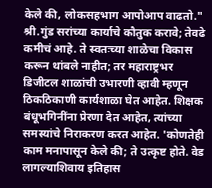केले की, लोकसहभाग आपोआप वाढतो." श्री.गुंड सरांच्या कार्याचे कौतुक करावे; तेवढे कमीचं आहे. ते स्वतःच्या शाळेचा विकास करून थांबले नाहीत; तर महाराष्ट्रभर डिजीटल शाळांची उभारणी व्हावी म्हणून ठिकठिकाणी कार्यशाळा घेत आहेत. शिक्षक बंधूभगिनींना प्रेरणा देत आहेत, त्यांच्या समस्यांचे निराकरण करत आहेत. 'कोणतेही काम मनापासून केले की; ते उत्कृष्ट होते. वेड लागल्याशिवाय इतिहास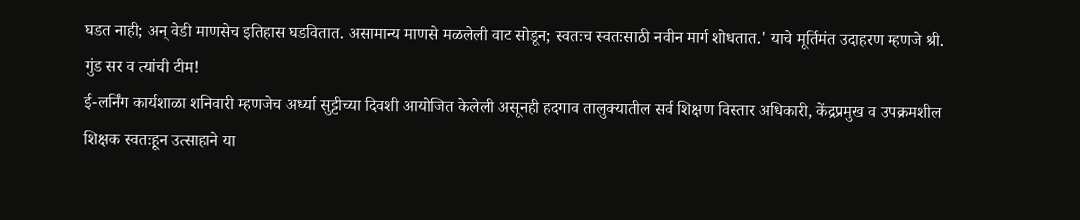घडत नाही; अन् वेडी माणसेच इतिहास घडवितात. असामान्य माणसे मळलेली वाट सोडून; स्वतःच स्वतःसाठी नवीन मार्ग शोधतात.' याचे मूर्तिमंत उदाहरण म्हणजे श्री. गुंड सर व त्यांची टीम!
ई-लर्निंग कार्यशाळा शनिवारी म्हणजेच अर्ध्या सुट्टीच्या दिवशी आयोजित केलेली असूनही हदगाव तालुक्यातील सर्व शिक्षण विस्तार अधिकारी, केंद्रप्रमुख व उपक्रमशील शिक्षक स्वतःहून उत्साहाने या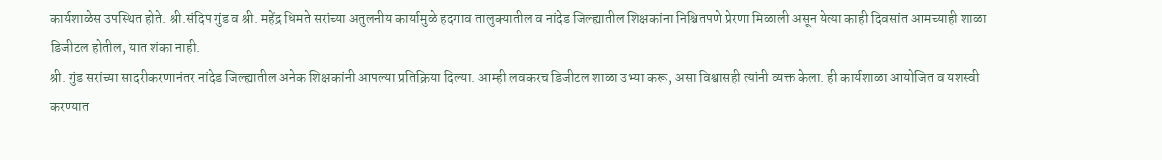कार्यशाळेस उपस्थित होते. श्री.संदिप गुंड व श्री. महेंद्र धिमते सरांच्या अतुलनीय कार्यामुळे हदगाव तालुक्यातील व नांदेड जिल्ह्यातील शिक्षकांना निश्चितपणे प्रेरणा मिळाली असून येत्या काही दिवसांत आमच्याही शाळा डिजीटल होतील, यात शंका नाही.
श्री. गुंड सरांच्या सादरीकरणानंतर नांदेड जिल्ह्यातील अनेक शिक्षकांनी आपल्या प्रतिक्रिया दिल्या. आम्ही लवकरच डिजीटल शाळा उभ्या करू, असा विश्वासही त्यांनी व्यक्त केला. ही कार्यशाळा आयोजित व यशस्वी करण्यात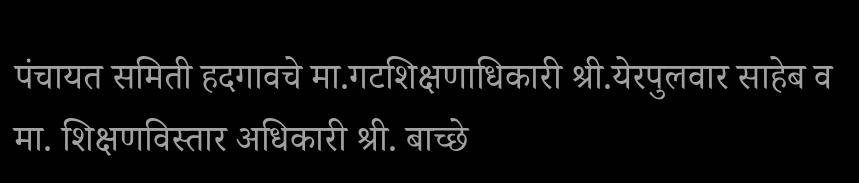पंचायत समिती हदगावचे मा.गटशिक्षणाधिकारी श्री.येरपुलवार साहेब व मा. शिक्षणविस्तार अधिकारी श्री. बाच्छे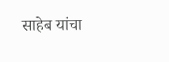साहेब यांचा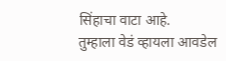सिंहाचा वाटा आहे.
तुम्हाला वेडं व्हायला आवडेल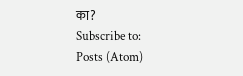का?
Subscribe to:
Posts (Atom)